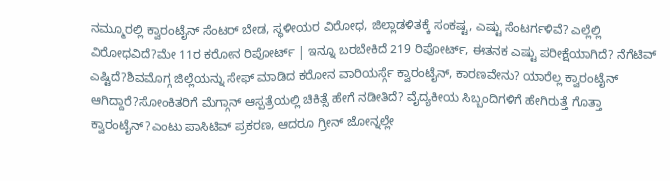ನಮ್ಮೂರಲ್ಲಿ ಕ್ವಾರಂಟೈನ್ ಸೆಂಟರ್ ಬೇಡ, ಸ್ಥಳೀಯರ ವಿರೋಧ, ಜಿಲ್ಲಾಡಳಿತಕ್ಕೆ ಸಂಕಷ್ಟ, ಎಷ್ಟು ಸೆಂಟರ್ಗಳಿವೆ? ಎಲ್ಲೆಲ್ಲಿ ವಿರೋಧವಿದೆ?ಮೇ 11ರ ಕರೋನ ರಿಪೋರ್ಟ್ | ಇನ್ನೂ ಬರಬೇಕಿದೆ 219 ರಿಪೋರ್ಟ್, ಈತನಕ ಎಷ್ಟು ಪರೀಕ್ಷೆಯಾಗಿದೆ? ನೆಗೆಟಿವ್ ಎಷ್ಟಿದೆ?ಶಿವಮೊಗ್ಗ ಜಿಲ್ಲೆಯನ್ನು ಸೇಫ್ ಮಾಡಿದ ಕರೋನ ವಾರಿಯರ್ಸ್ಗೆ ಕ್ವಾರಂಟೈನ್, ಕಾರಣವೇನು? ಯಾರೆಲ್ಲ ಕ್ವಾರಂಟೈನ್ ಆಗಿದ್ದಾರೆ?ಸೋಂಕಿತರಿಗೆ ಮೆಗ್ಗಾನ್ ಆಸ್ಪತ್ರೆಯಲ್ಲಿ ಚಿಕಿತ್ಸೆ ಹೇಗೆ ನಡೀತಿದೆ? ವೈದ್ಯಕೀಯ ಸಿಬ್ಬಂದಿಗಳಿಗೆ ಹೇಗಿರುತ್ತೆ ಗೊತ್ತಾ ಕ್ವಾರಂಟೈನ್?ಎಂಟು ಪಾಸಿಟಿವ್ ಪ್ರಕರಣ, ಆದರೂ ಗ್ರೀನ್ ಜೋನ್ನಲ್ಲೇ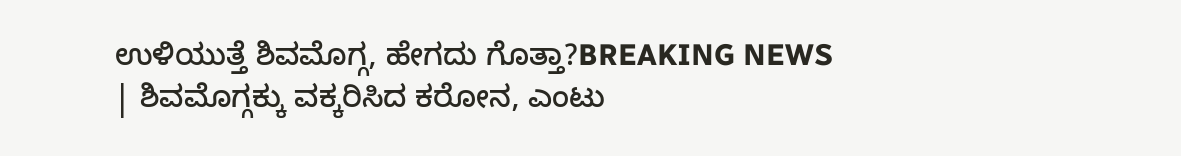ಉಳಿಯುತ್ತೆ ಶಿವಮೊಗ್ಗ, ಹೇಗದು ಗೊತ್ತಾ?BREAKING NEWS | ಶಿವಮೊಗ್ಗಕ್ಕು ವಕ್ಕರಿಸಿದ ಕರೋನ, ಎಂಟು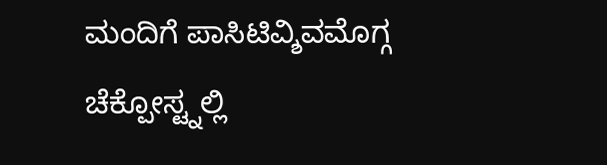ಮಂದಿಗೆ ಪಾಸಿಟಿವ್ಶಿವಮೊಗ್ಗ ಚೆಕ್ಪೋಸ್ಟ್ನಲ್ಲಿ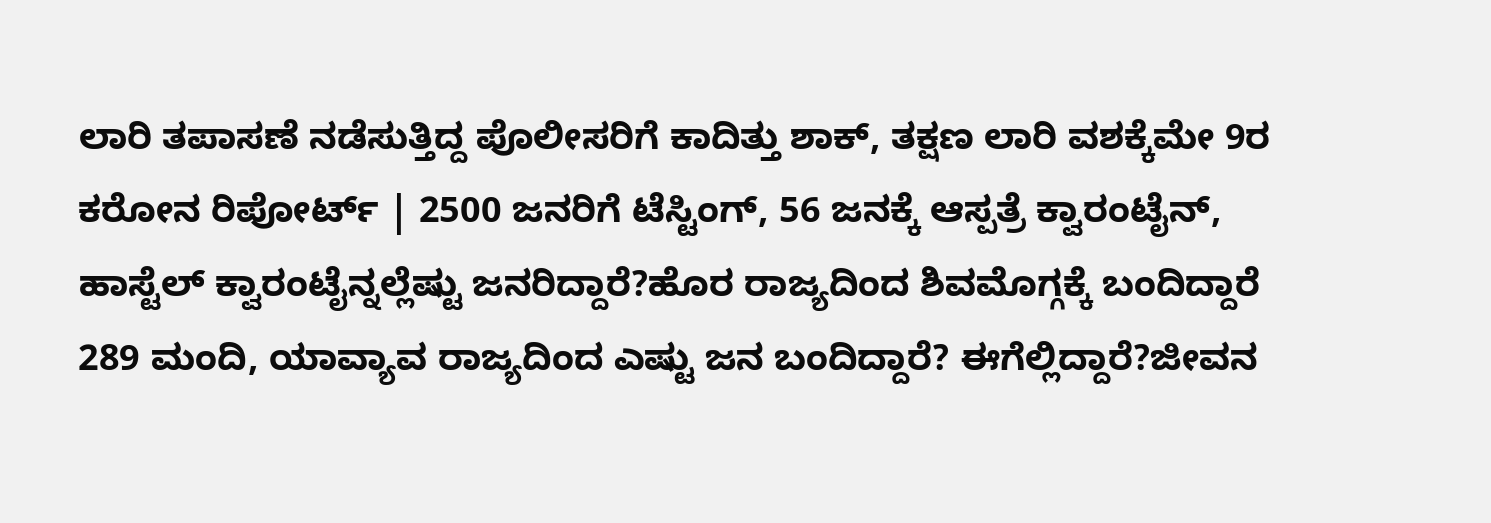ಲಾರಿ ತಪಾಸಣೆ ನಡೆಸುತ್ತಿದ್ದ ಪೊಲೀಸರಿಗೆ ಕಾದಿತ್ತು ಶಾಕ್, ತಕ್ಷಣ ಲಾರಿ ವಶಕ್ಕೆಮೇ 9ರ ಕರೋನ ರಿಪೋರ್ಟ್ | 2500 ಜನರಿಗೆ ಟೆಸ್ಟಿಂಗ್, 56 ಜನಕ್ಕೆ ಆಸ್ಪತ್ರೆ ಕ್ವಾರಂಟೈನ್, ಹಾಸ್ಟೆಲ್ ಕ್ವಾರಂಟೈನ್ನಲ್ಲೆಷ್ಟು ಜನರಿದ್ದಾರೆ?ಹೊರ ರಾಜ್ಯದಿಂದ ಶಿವಮೊಗ್ಗಕ್ಕೆ ಬಂದಿದ್ದಾರೆ 289 ಮಂದಿ, ಯಾವ್ಯಾವ ರಾಜ್ಯದಿಂದ ಎಷ್ಟು ಜನ ಬಂದಿದ್ದಾರೆ? ಈಗೆಲ್ಲಿದ್ದಾರೆ?ಜೀವನ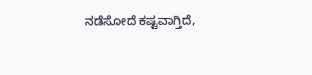ನಡೆಸೋದೆ ಕಷ್ಟವಾಗ್ತಿದೆ,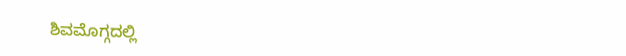ಶಿವಮೊಗ್ಗದಲ್ಲಿ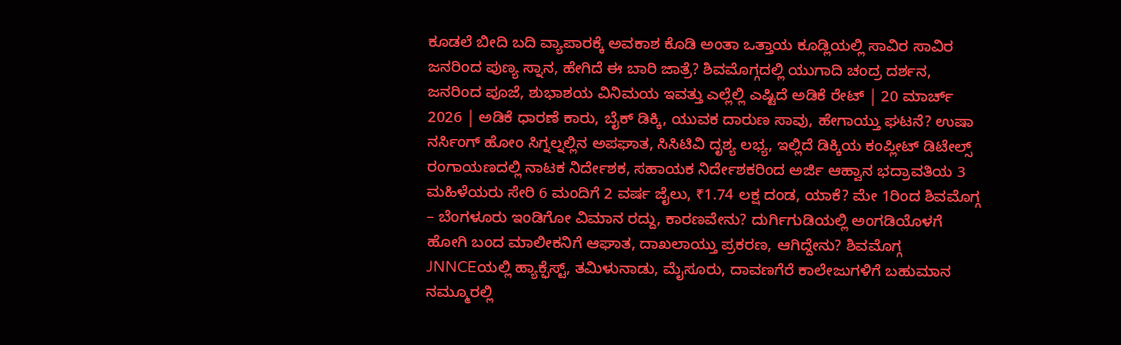ಕೂಡಲೆ ಬೀದಿ ಬದಿ ವ್ಯಾಪಾರಕ್ಕೆ ಅವಕಾಶ ಕೊಡಿ ಅಂತಾ ಒತ್ತಾಯ ಕೂಡ್ಲಿಯಲ್ಲಿ ಸಾವಿರ ಸಾವಿರ ಜನರಿಂದ ಪುಣ್ಯ ಸ್ನಾನ, ಹೇಗಿದೆ ಈ ಬಾರಿ ಜಾತ್ರೆ? ಶಿವಮೊಗ್ಗದಲ್ಲಿ ಯುಗಾದಿ ಚಂದ್ರ ದರ್ಶನ, ಜನರಿಂದ ಪೂಜೆ, ಶುಭಾಶಯ ವಿನಿಮಯ ಇವತ್ತು ಎಲ್ಲೆಲ್ಲಿ ಎಷ್ಟಿದೆ ಅಡಿಕೆ ರೇಟ್ | 20 ಮಾರ್ಚ್ 2026 | ಅಡಿಕೆ ಧಾರಣೆ ಕಾರು, ಬೈಕ್ ಡಿಕ್ಕಿ, ಯುವಕ ದಾರುಣ ಸಾವು, ಹೇಗಾಯ್ತು ಘಟನೆ? ಉಷಾ ನರ್ಸಿಂಗ್ ಹೋಂ ಸಿಗ್ನಲ್ನಲ್ಲಿನ ಅಪಘಾತ, ಸಿಸಿಟಿವಿ ದೃಶ್ಯ ಲಭ್ಯ, ಇಲ್ಲಿದೆ ಡಿಕ್ಕಿಯ ಕಂಪ್ಲೀಟ್ ಡಿಟೇಲ್ಸ್ ರಂಗಾಯಣದಲ್ಲಿ ನಾಟಕ ನಿರ್ದೇಶಕ, ಸಹಾಯಕ ನಿರ್ದೇಶಕರಿಂದ ಅರ್ಜಿ ಆಹ್ವಾನ ಭದ್ರಾವತಿಯ 3 ಮಹಿಳೆಯರು ಸೇರಿ 6 ಮಂದಿಗೆ 2 ವರ್ಷ ಜೈಲು, ₹1.74 ಲಕ್ಷ ದಂಡ, ಯಾಕೆ? ಮೇ 1ರಿಂದ ಶಿವಮೊಗ್ಗ – ಬೆಂಗಳೂರು ಇಂಡಿಗೋ ವಿಮಾನ ರದ್ದು, ಕಾರಣವೇನು? ದುರ್ಗಿಗುಡಿಯಲ್ಲಿ ಅಂಗಡಿಯೊಳಗೆ ಹೋಗಿ ಬಂದ ಮಾಲೀಕನಿಗೆ ಆಘಾತ, ದಾಖಲಾಯ್ತು ಪ್ರಕರಣ, ಆಗಿದ್ದೇನು? ಶಿವಮೊಗ್ಗ JNNCEಯಲ್ಲಿ ಹ್ಯಾಕ್ಫೆಸ್ಟ್, ತಮಿಳುನಾಡು, ಮೈಸೂರು, ದಾವಣಗೆರೆ ಕಾಲೇಜುಗಳಿಗೆ ಬಹುಮಾನ
ನಮ್ಮೂರಲ್ಲಿ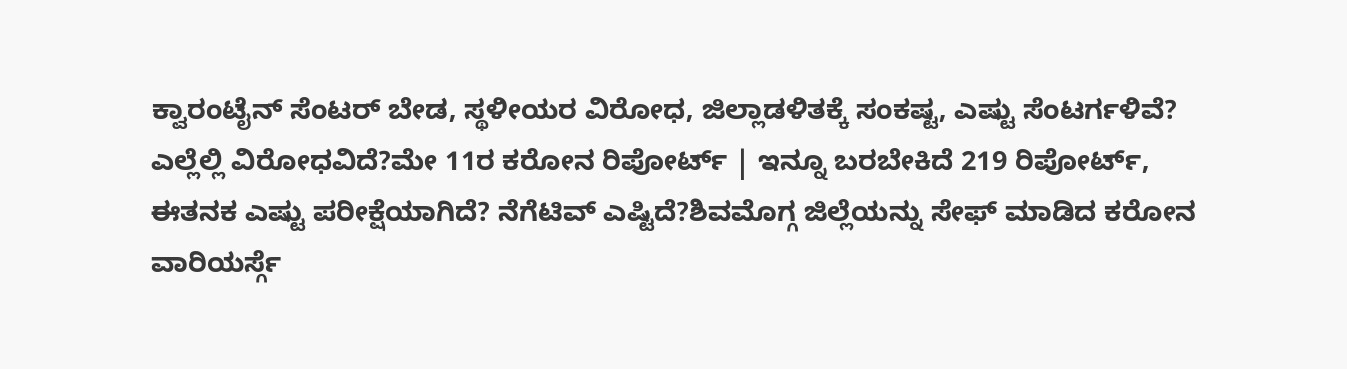ಕ್ವಾರಂಟೈನ್ ಸೆಂಟರ್ ಬೇಡ, ಸ್ಥಳೀಯರ ವಿರೋಧ, ಜಿಲ್ಲಾಡಳಿತಕ್ಕೆ ಸಂಕಷ್ಟ, ಎಷ್ಟು ಸೆಂಟರ್ಗಳಿವೆ? ಎಲ್ಲೆಲ್ಲಿ ವಿರೋಧವಿದೆ?ಮೇ 11ರ ಕರೋನ ರಿಪೋರ್ಟ್ | ಇನ್ನೂ ಬರಬೇಕಿದೆ 219 ರಿಪೋರ್ಟ್, ಈತನಕ ಎಷ್ಟು ಪರೀಕ್ಷೆಯಾಗಿದೆ? ನೆಗೆಟಿವ್ ಎಷ್ಟಿದೆ?ಶಿವಮೊಗ್ಗ ಜಿಲ್ಲೆಯನ್ನು ಸೇಫ್ ಮಾಡಿದ ಕರೋನ ವಾರಿಯರ್ಸ್ಗೆ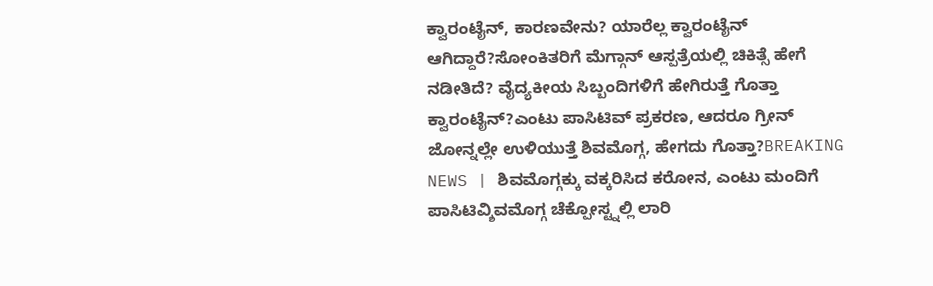ಕ್ವಾರಂಟೈನ್, ಕಾರಣವೇನು? ಯಾರೆಲ್ಲ ಕ್ವಾರಂಟೈನ್ ಆಗಿದ್ದಾರೆ?ಸೋಂಕಿತರಿಗೆ ಮೆಗ್ಗಾನ್ ಆಸ್ಪತ್ರೆಯಲ್ಲಿ ಚಿಕಿತ್ಸೆ ಹೇಗೆ ನಡೀತಿದೆ? ವೈದ್ಯಕೀಯ ಸಿಬ್ಬಂದಿಗಳಿಗೆ ಹೇಗಿರುತ್ತೆ ಗೊತ್ತಾ ಕ್ವಾರಂಟೈನ್?ಎಂಟು ಪಾಸಿಟಿವ್ ಪ್ರಕರಣ, ಆದರೂ ಗ್ರೀನ್ ಜೋನ್ನಲ್ಲೇ ಉಳಿಯುತ್ತೆ ಶಿವಮೊಗ್ಗ, ಹೇಗದು ಗೊತ್ತಾ?BREAKING NEWS | ಶಿವಮೊಗ್ಗಕ್ಕು ವಕ್ಕರಿಸಿದ ಕರೋನ, ಎಂಟು ಮಂದಿಗೆ ಪಾಸಿಟಿವ್ಶಿವಮೊಗ್ಗ ಚೆಕ್ಪೋಸ್ಟ್ನಲ್ಲಿ ಲಾರಿ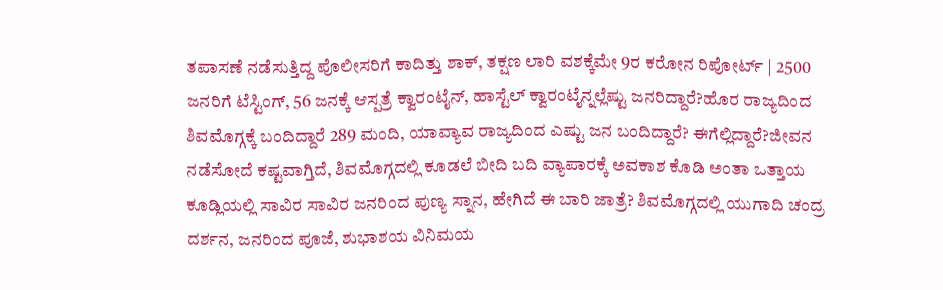ತಪಾಸಣೆ ನಡೆಸುತ್ತಿದ್ದ ಪೊಲೀಸರಿಗೆ ಕಾದಿತ್ತು ಶಾಕ್, ತಕ್ಷಣ ಲಾರಿ ವಶಕ್ಕೆಮೇ 9ರ ಕರೋನ ರಿಪೋರ್ಟ್ | 2500 ಜನರಿಗೆ ಟೆಸ್ಟಿಂಗ್, 56 ಜನಕ್ಕೆ ಆಸ್ಪತ್ರೆ ಕ್ವಾರಂಟೈನ್, ಹಾಸ್ಟೆಲ್ ಕ್ವಾರಂಟೈನ್ನಲ್ಲೆಷ್ಟು ಜನರಿದ್ದಾರೆ?ಹೊರ ರಾಜ್ಯದಿಂದ ಶಿವಮೊಗ್ಗಕ್ಕೆ ಬಂದಿದ್ದಾರೆ 289 ಮಂದಿ, ಯಾವ್ಯಾವ ರಾಜ್ಯದಿಂದ ಎಷ್ಟು ಜನ ಬಂದಿದ್ದಾರೆ? ಈಗೆಲ್ಲಿದ್ದಾರೆ?ಜೀವನ ನಡೆಸೋದೆ ಕಷ್ಟವಾಗ್ತಿದೆ, ಶಿವಮೊಗ್ಗದಲ್ಲಿ ಕೂಡಲೆ ಬೀದಿ ಬದಿ ವ್ಯಾಪಾರಕ್ಕೆ ಅವಕಾಶ ಕೊಡಿ ಅಂತಾ ಒತ್ತಾಯ ಕೂಡ್ಲಿಯಲ್ಲಿ ಸಾವಿರ ಸಾವಿರ ಜನರಿಂದ ಪುಣ್ಯ ಸ್ನಾನ, ಹೇಗಿದೆ ಈ ಬಾರಿ ಜಾತ್ರೆ? ಶಿವಮೊಗ್ಗದಲ್ಲಿ ಯುಗಾದಿ ಚಂದ್ರ ದರ್ಶನ, ಜನರಿಂದ ಪೂಜೆ, ಶುಭಾಶಯ ವಿನಿಮಯ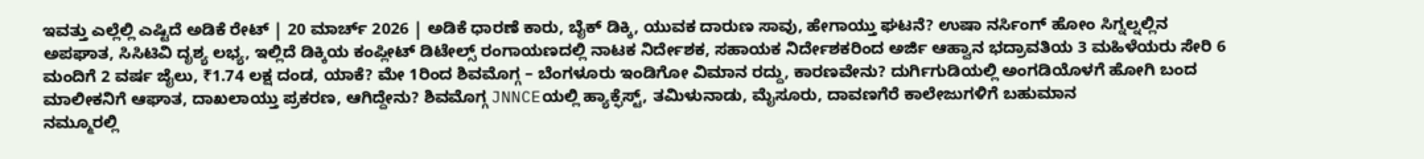ಇವತ್ತು ಎಲ್ಲೆಲ್ಲಿ ಎಷ್ಟಿದೆ ಅಡಿಕೆ ರೇಟ್ | 20 ಮಾರ್ಚ್ 2026 | ಅಡಿಕೆ ಧಾರಣೆ ಕಾರು, ಬೈಕ್ ಡಿಕ್ಕಿ, ಯುವಕ ದಾರುಣ ಸಾವು, ಹೇಗಾಯ್ತು ಘಟನೆ? ಉಷಾ ನರ್ಸಿಂಗ್ ಹೋಂ ಸಿಗ್ನಲ್ನಲ್ಲಿನ ಅಪಘಾತ, ಸಿಸಿಟಿವಿ ದೃಶ್ಯ ಲಭ್ಯ, ಇಲ್ಲಿದೆ ಡಿಕ್ಕಿಯ ಕಂಪ್ಲೀಟ್ ಡಿಟೇಲ್ಸ್ ರಂಗಾಯಣದಲ್ಲಿ ನಾಟಕ ನಿರ್ದೇಶಕ, ಸಹಾಯಕ ನಿರ್ದೇಶಕರಿಂದ ಅರ್ಜಿ ಆಹ್ವಾನ ಭದ್ರಾವತಿಯ 3 ಮಹಿಳೆಯರು ಸೇರಿ 6 ಮಂದಿಗೆ 2 ವರ್ಷ ಜೈಲು, ₹1.74 ಲಕ್ಷ ದಂಡ, ಯಾಕೆ? ಮೇ 1ರಿಂದ ಶಿವಮೊಗ್ಗ – ಬೆಂಗಳೂರು ಇಂಡಿಗೋ ವಿಮಾನ ರದ್ದು, ಕಾರಣವೇನು? ದುರ್ಗಿಗುಡಿಯಲ್ಲಿ ಅಂಗಡಿಯೊಳಗೆ ಹೋಗಿ ಬಂದ ಮಾಲೀಕನಿಗೆ ಆಘಾತ, ದಾಖಲಾಯ್ತು ಪ್ರಕರಣ, ಆಗಿದ್ದೇನು? ಶಿವಮೊಗ್ಗ JNNCEಯಲ್ಲಿ ಹ್ಯಾಕ್ಫೆಸ್ಟ್, ತಮಿಳುನಾಡು, ಮೈಸೂರು, ದಾವಣಗೆರೆ ಕಾಲೇಜುಗಳಿಗೆ ಬಹುಮಾನ
ನಮ್ಮೂರಲ್ಲಿ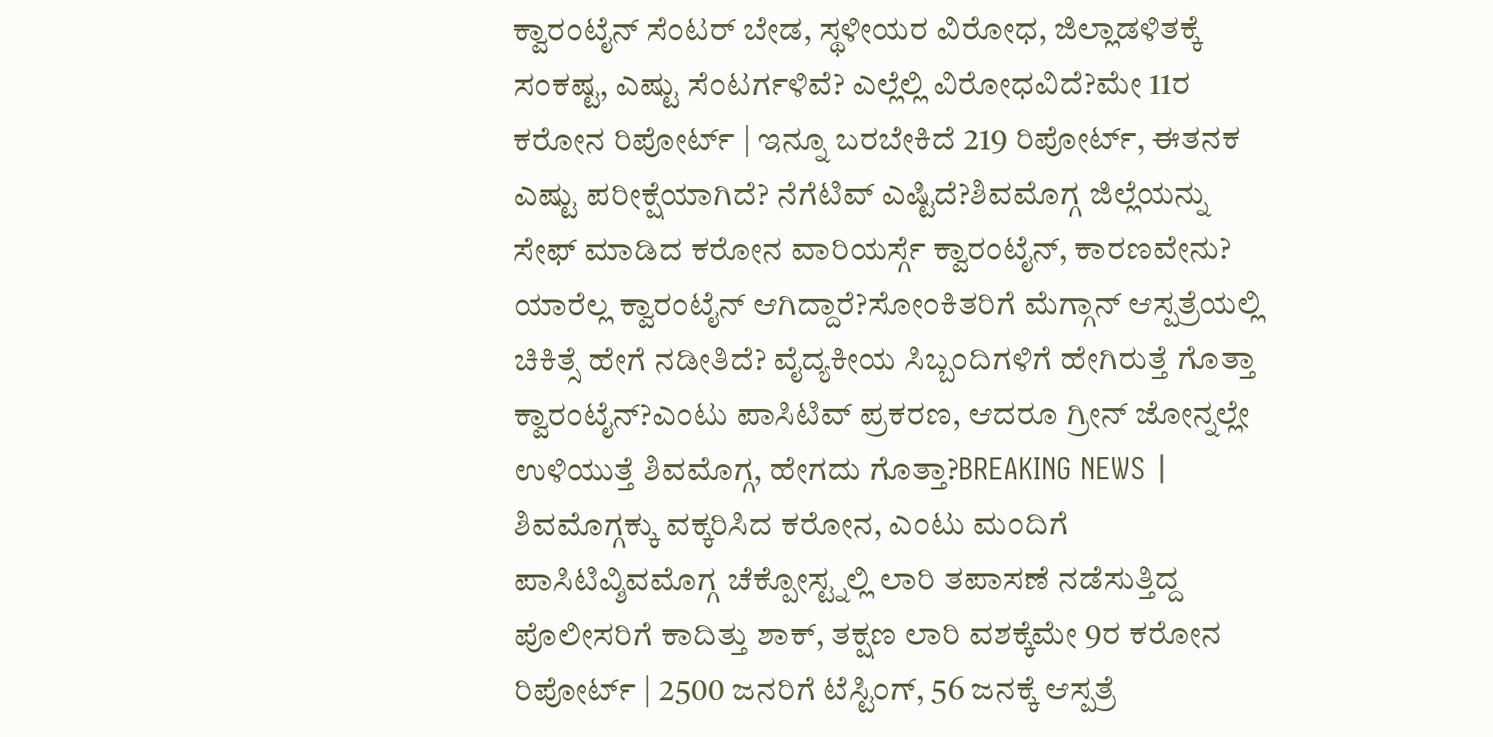ಕ್ವಾರಂಟೈನ್ ಸೆಂಟರ್ ಬೇಡ, ಸ್ಥಳೀಯರ ವಿರೋಧ, ಜಿಲ್ಲಾಡಳಿತಕ್ಕೆ ಸಂಕಷ್ಟ, ಎಷ್ಟು ಸೆಂಟರ್ಗಳಿವೆ? ಎಲ್ಲೆಲ್ಲಿ ವಿರೋಧವಿದೆ?ಮೇ 11ರ ಕರೋನ ರಿಪೋರ್ಟ್ | ಇನ್ನೂ ಬರಬೇಕಿದೆ 219 ರಿಪೋರ್ಟ್, ಈತನಕ ಎಷ್ಟು ಪರೀಕ್ಷೆಯಾಗಿದೆ? ನೆಗೆಟಿವ್ ಎಷ್ಟಿದೆ?ಶಿವಮೊಗ್ಗ ಜಿಲ್ಲೆಯನ್ನು ಸೇಫ್ ಮಾಡಿದ ಕರೋನ ವಾರಿಯರ್ಸ್ಗೆ ಕ್ವಾರಂಟೈನ್, ಕಾರಣವೇನು? ಯಾರೆಲ್ಲ ಕ್ವಾರಂಟೈನ್ ಆಗಿದ್ದಾರೆ?ಸೋಂಕಿತರಿಗೆ ಮೆಗ್ಗಾನ್ ಆಸ್ಪತ್ರೆಯಲ್ಲಿ ಚಿಕಿತ್ಸೆ ಹೇಗೆ ನಡೀತಿದೆ? ವೈದ್ಯಕೀಯ ಸಿಬ್ಬಂದಿಗಳಿಗೆ ಹೇಗಿರುತ್ತೆ ಗೊತ್ತಾ ಕ್ವಾರಂಟೈನ್?ಎಂಟು ಪಾಸಿಟಿವ್ ಪ್ರಕರಣ, ಆದರೂ ಗ್ರೀನ್ ಜೋನ್ನಲ್ಲೇ ಉಳಿಯುತ್ತೆ ಶಿವಮೊಗ್ಗ, ಹೇಗದು ಗೊತ್ತಾ?BREAKING NEWS | ಶಿವಮೊಗ್ಗಕ್ಕು ವಕ್ಕರಿಸಿದ ಕರೋನ, ಎಂಟು ಮಂದಿಗೆ ಪಾಸಿಟಿವ್ಶಿವಮೊಗ್ಗ ಚೆಕ್ಪೋಸ್ಟ್ನಲ್ಲಿ ಲಾರಿ ತಪಾಸಣೆ ನಡೆಸುತ್ತಿದ್ದ ಪೊಲೀಸರಿಗೆ ಕಾದಿತ್ತು ಶಾಕ್, ತಕ್ಷಣ ಲಾರಿ ವಶಕ್ಕೆಮೇ 9ರ ಕರೋನ ರಿಪೋರ್ಟ್ | 2500 ಜನರಿಗೆ ಟೆಸ್ಟಿಂಗ್, 56 ಜನಕ್ಕೆ ಆಸ್ಪತ್ರೆ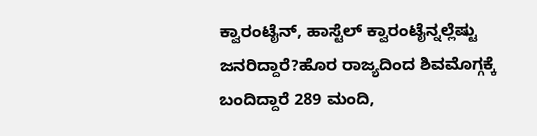ಕ್ವಾರಂಟೈನ್, ಹಾಸ್ಟೆಲ್ ಕ್ವಾರಂಟೈನ್ನಲ್ಲೆಷ್ಟು ಜನರಿದ್ದಾರೆ?ಹೊರ ರಾಜ್ಯದಿಂದ ಶಿವಮೊಗ್ಗಕ್ಕೆ ಬಂದಿದ್ದಾರೆ 289 ಮಂದಿ,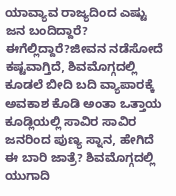ಯಾವ್ಯಾವ ರಾಜ್ಯದಿಂದ ಎಷ್ಟು ಜನ ಬಂದಿದ್ದಾರೆ? ಈಗೆಲ್ಲಿದ್ದಾರೆ?ಜೀವನ ನಡೆಸೋದೆ ಕಷ್ಟವಾಗ್ತಿದೆ, ಶಿವಮೊಗ್ಗದಲ್ಲಿ ಕೂಡಲೆ ಬೀದಿ ಬದಿ ವ್ಯಾಪಾರಕ್ಕೆ ಅವಕಾಶ ಕೊಡಿ ಅಂತಾ ಒತ್ತಾಯ ಕೂಡ್ಲಿಯಲ್ಲಿ ಸಾವಿರ ಸಾವಿರ ಜನರಿಂದ ಪುಣ್ಯ ಸ್ನಾನ, ಹೇಗಿದೆ ಈ ಬಾರಿ ಜಾತ್ರೆ? ಶಿವಮೊಗ್ಗದಲ್ಲಿ ಯುಗಾದಿ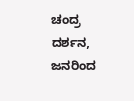ಚಂದ್ರ ದರ್ಶನ, ಜನರಿಂದ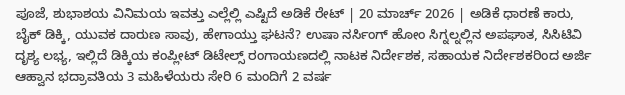ಪೂಜೆ, ಶುಭಾಶಯ ವಿನಿಮಯ ಇವತ್ತು ಎಲ್ಲೆಲ್ಲಿ ಎಷ್ಟಿದೆ ಅಡಿಕೆ ರೇಟ್ | 20 ಮಾರ್ಚ್ 2026 | ಅಡಿಕೆ ಧಾರಣೆ ಕಾರು, ಬೈಕ್ ಡಿಕ್ಕಿ, ಯುವಕ ದಾರುಣ ಸಾವು, ಹೇಗಾಯ್ತು ಘಟನೆ? ಉಷಾ ನರ್ಸಿಂಗ್ ಹೋಂ ಸಿಗ್ನಲ್ನಲ್ಲಿನ ಅಪಘಾತ, ಸಿಸಿಟಿವಿ ದೃಶ್ಯ ಲಭ್ಯ, ಇಲ್ಲಿದೆ ಡಿಕ್ಕಿಯ ಕಂಪ್ಲೀಟ್ ಡಿಟೇಲ್ಸ್ ರಂಗಾಯಣದಲ್ಲಿ ನಾಟಕ ನಿರ್ದೇಶಕ, ಸಹಾಯಕ ನಿರ್ದೇಶಕರಿಂದ ಅರ್ಜಿ ಆಹ್ವಾನ ಭದ್ರಾವತಿಯ 3 ಮಹಿಳೆಯರು ಸೇರಿ 6 ಮಂದಿಗೆ 2 ವರ್ಷ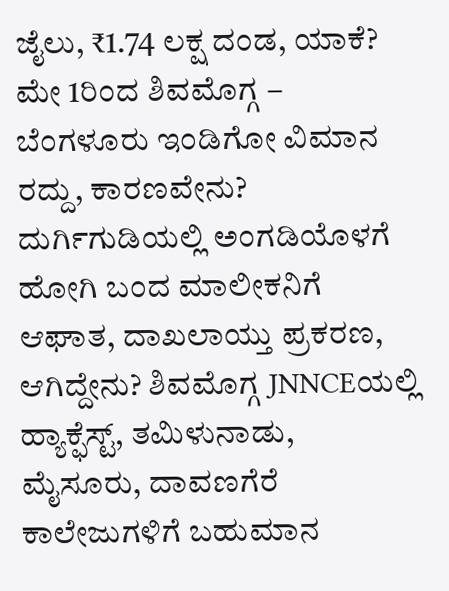ಜೈಲು, ₹1.74 ಲಕ್ಷ ದಂಡ, ಯಾಕೆ? ಮೇ 1ರಿಂದ ಶಿವಮೊಗ್ಗ – ಬೆಂಗಳೂರು ಇಂಡಿಗೋ ವಿಮಾನ ರದ್ದು, ಕಾರಣವೇನು? ದುರ್ಗಿಗುಡಿಯಲ್ಲಿ ಅಂಗಡಿಯೊಳಗೆ ಹೋಗಿ ಬಂದ ಮಾಲೀಕನಿಗೆ ಆಘಾತ, ದಾಖಲಾಯ್ತು ಪ್ರಕರಣ, ಆಗಿದ್ದೇನು? ಶಿವಮೊಗ್ಗ JNNCEಯಲ್ಲಿ ಹ್ಯಾಕ್ಫೆಸ್ಟ್, ತಮಿಳುನಾಡು, ಮೈಸೂರು, ದಾವಣಗೆರೆ ಕಾಲೇಜುಗಳಿಗೆ ಬಹುಮಾನ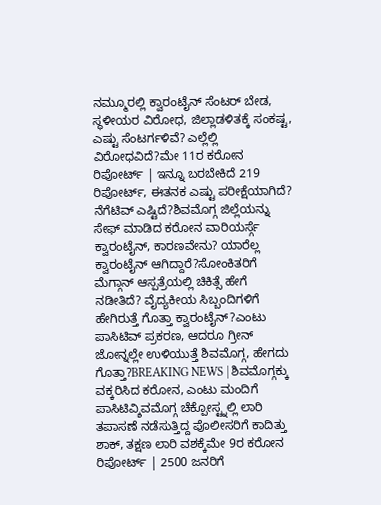ನಮ್ಮೂರಲ್ಲಿ ಕ್ವಾರಂಟೈನ್ ಸೆಂಟರ್ ಬೇಡ, ಸ್ಥಳೀಯರ ವಿರೋಧ, ಜಿಲ್ಲಾಡಳಿತಕ್ಕೆ ಸಂಕಷ್ಟ, ಎಷ್ಟು ಸೆಂಟರ್ಗಳಿವೆ? ಎಲ್ಲೆಲ್ಲಿ ವಿರೋಧವಿದೆ?ಮೇ 11ರ ಕರೋನ ರಿಪೋರ್ಟ್ | ಇನ್ನೂ ಬರಬೇಕಿದೆ 219 ರಿಪೋರ್ಟ್, ಈತನಕ ಎಷ್ಟು ಪರೀಕ್ಷೆಯಾಗಿದೆ? ನೆಗೆಟಿವ್ ಎಷ್ಟಿದೆ?ಶಿವಮೊಗ್ಗ ಜಿಲ್ಲೆಯನ್ನು ಸೇಫ್ ಮಾಡಿದ ಕರೋನ ವಾರಿಯರ್ಸ್ಗೆ ಕ್ವಾರಂಟೈನ್, ಕಾರಣವೇನು? ಯಾರೆಲ್ಲ ಕ್ವಾರಂಟೈನ್ ಆಗಿದ್ದಾರೆ?ಸೋಂಕಿತರಿಗೆ ಮೆಗ್ಗಾನ್ ಆಸ್ಪತ್ರೆಯಲ್ಲಿ ಚಿಕಿತ್ಸೆ ಹೇಗೆ ನಡೀತಿದೆ? ವೈದ್ಯಕೀಯ ಸಿಬ್ಬಂದಿಗಳಿಗೆ ಹೇಗಿರುತ್ತೆ ಗೊತ್ತಾ ಕ್ವಾರಂಟೈನ್?ಎಂಟು ಪಾಸಿಟಿವ್ ಪ್ರಕರಣ, ಆದರೂ ಗ್ರೀನ್ ಜೋನ್ನಲ್ಲೇ ಉಳಿಯುತ್ತೆ ಶಿವಮೊಗ್ಗ, ಹೇಗದು ಗೊತ್ತಾ?BREAKING NEWS | ಶಿವಮೊಗ್ಗಕ್ಕು ವಕ್ಕರಿಸಿದ ಕರೋನ, ಎಂಟು ಮಂದಿಗೆ ಪಾಸಿಟಿವ್ಶಿವಮೊಗ್ಗ ಚೆಕ್ಪೋಸ್ಟ್ನಲ್ಲಿ ಲಾರಿ ತಪಾಸಣೆ ನಡೆಸುತ್ತಿದ್ದ ಪೊಲೀಸರಿಗೆ ಕಾದಿತ್ತು ಶಾಕ್, ತಕ್ಷಣ ಲಾರಿ ವಶಕ್ಕೆಮೇ 9ರ ಕರೋನ ರಿಪೋರ್ಟ್ | 2500 ಜನರಿಗೆ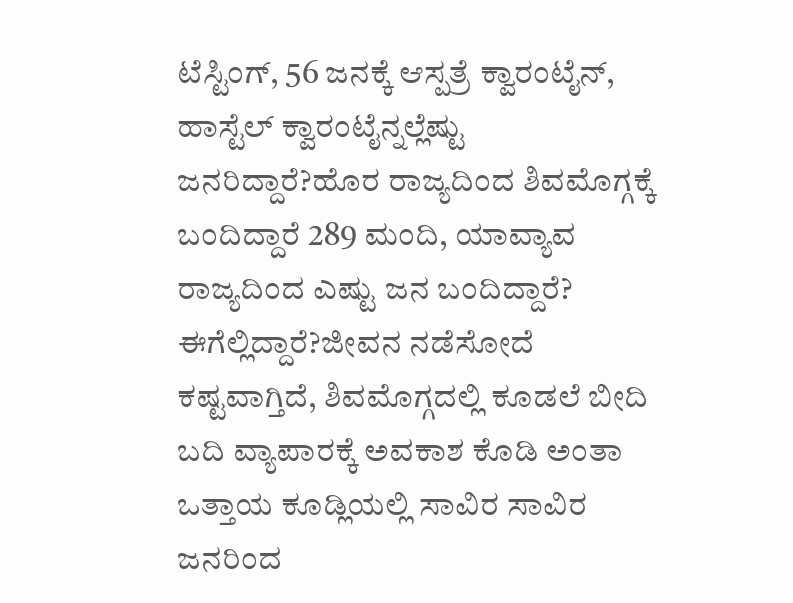ಟೆಸ್ಟಿಂಗ್, 56 ಜನಕ್ಕೆ ಆಸ್ಪತ್ರೆ ಕ್ವಾರಂಟೈನ್, ಹಾಸ್ಟೆಲ್ ಕ್ವಾರಂಟೈನ್ನಲ್ಲೆಷ್ಟು ಜನರಿದ್ದಾರೆ?ಹೊರ ರಾಜ್ಯದಿಂದ ಶಿವಮೊಗ್ಗಕ್ಕೆ ಬಂದಿದ್ದಾರೆ 289 ಮಂದಿ, ಯಾವ್ಯಾವ ರಾಜ್ಯದಿಂದ ಎಷ್ಟು ಜನ ಬಂದಿದ್ದಾರೆ? ಈಗೆಲ್ಲಿದ್ದಾರೆ?ಜೀವನ ನಡೆಸೋದೆ ಕಷ್ಟವಾಗ್ತಿದೆ, ಶಿವಮೊಗ್ಗದಲ್ಲಿ ಕೂಡಲೆ ಬೀದಿ ಬದಿ ವ್ಯಾಪಾರಕ್ಕೆ ಅವಕಾಶ ಕೊಡಿ ಅಂತಾ ಒತ್ತಾಯ ಕೂಡ್ಲಿಯಲ್ಲಿ ಸಾವಿರ ಸಾವಿರ ಜನರಿಂದ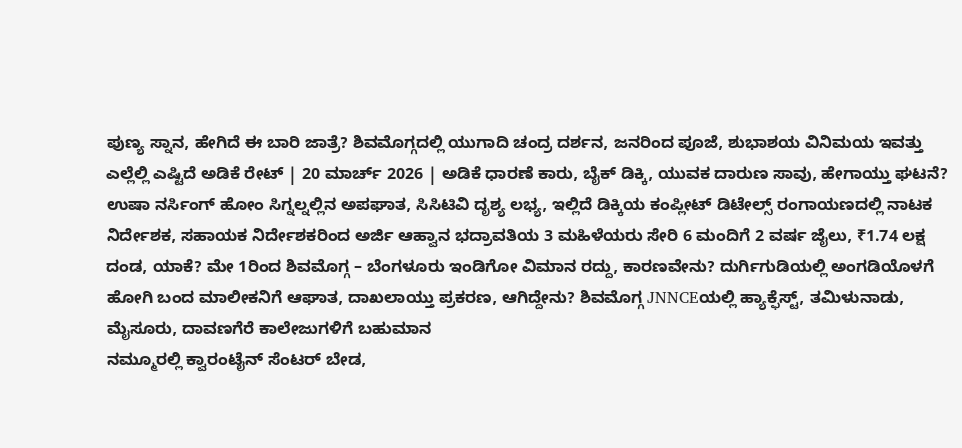ಪುಣ್ಯ ಸ್ನಾನ, ಹೇಗಿದೆ ಈ ಬಾರಿ ಜಾತ್ರೆ? ಶಿವಮೊಗ್ಗದಲ್ಲಿ ಯುಗಾದಿ ಚಂದ್ರ ದರ್ಶನ, ಜನರಿಂದ ಪೂಜೆ, ಶುಭಾಶಯ ವಿನಿಮಯ ಇವತ್ತು ಎಲ್ಲೆಲ್ಲಿ ಎಷ್ಟಿದೆ ಅಡಿಕೆ ರೇಟ್ | 20 ಮಾರ್ಚ್ 2026 | ಅಡಿಕೆ ಧಾರಣೆ ಕಾರು, ಬೈಕ್ ಡಿಕ್ಕಿ, ಯುವಕ ದಾರುಣ ಸಾವು, ಹೇಗಾಯ್ತು ಘಟನೆ? ಉಷಾ ನರ್ಸಿಂಗ್ ಹೋಂ ಸಿಗ್ನಲ್ನಲ್ಲಿನ ಅಪಘಾತ, ಸಿಸಿಟಿವಿ ದೃಶ್ಯ ಲಭ್ಯ, ಇಲ್ಲಿದೆ ಡಿಕ್ಕಿಯ ಕಂಪ್ಲೀಟ್ ಡಿಟೇಲ್ಸ್ ರಂಗಾಯಣದಲ್ಲಿ ನಾಟಕ ನಿರ್ದೇಶಕ, ಸಹಾಯಕ ನಿರ್ದೇಶಕರಿಂದ ಅರ್ಜಿ ಆಹ್ವಾನ ಭದ್ರಾವತಿಯ 3 ಮಹಿಳೆಯರು ಸೇರಿ 6 ಮಂದಿಗೆ 2 ವರ್ಷ ಜೈಲು, ₹1.74 ಲಕ್ಷ ದಂಡ, ಯಾಕೆ? ಮೇ 1ರಿಂದ ಶಿವಮೊಗ್ಗ – ಬೆಂಗಳೂರು ಇಂಡಿಗೋ ವಿಮಾನ ರದ್ದು, ಕಾರಣವೇನು? ದುರ್ಗಿಗುಡಿಯಲ್ಲಿ ಅಂಗಡಿಯೊಳಗೆ ಹೋಗಿ ಬಂದ ಮಾಲೀಕನಿಗೆ ಆಘಾತ, ದಾಖಲಾಯ್ತು ಪ್ರಕರಣ, ಆಗಿದ್ದೇನು? ಶಿವಮೊಗ್ಗ JNNCEಯಲ್ಲಿ ಹ್ಯಾಕ್ಫೆಸ್ಟ್, ತಮಿಳುನಾಡು, ಮೈಸೂರು, ದಾವಣಗೆರೆ ಕಾಲೇಜುಗಳಿಗೆ ಬಹುಮಾನ
ನಮ್ಮೂರಲ್ಲಿ ಕ್ವಾರಂಟೈನ್ ಸೆಂಟರ್ ಬೇಡ,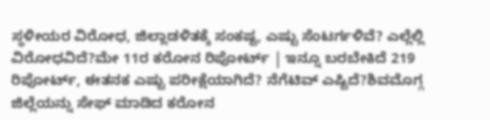ಸ್ಥಳೀಯರ ವಿರೋಧ, ಜಿಲ್ಲಾಡಳಿತಕ್ಕೆ ಸಂಕಷ್ಟ, ಎಷ್ಟು ಸೆಂಟರ್ಗಳಿವೆ? ಎಲ್ಲೆಲ್ಲಿ ವಿರೋಧವಿದೆ?ಮೇ 11ರ ಕರೋನ ರಿಪೋರ್ಟ್ | ಇನ್ನೂ ಬರಬೇಕಿದೆ 219 ರಿಪೋರ್ಟ್, ಈತನಕ ಎಷ್ಟು ಪರೀಕ್ಷೆಯಾಗಿದೆ? ನೆಗೆಟಿವ್ ಎಷ್ಟಿದೆ?ಶಿವಮೊಗ್ಗ ಜಿಲ್ಲೆಯನ್ನು ಸೇಫ್ ಮಾಡಿದ ಕರೋನ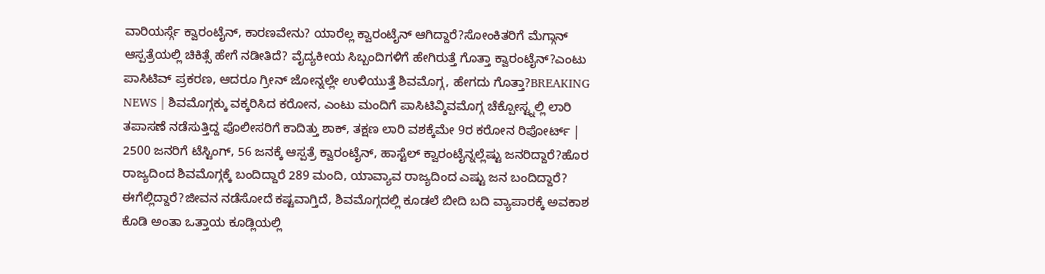ವಾರಿಯರ್ಸ್ಗೆ ಕ್ವಾರಂಟೈನ್, ಕಾರಣವೇನು? ಯಾರೆಲ್ಲ ಕ್ವಾರಂಟೈನ್ ಆಗಿದ್ದಾರೆ?ಸೋಂಕಿತರಿಗೆ ಮೆಗ್ಗಾನ್ ಆಸ್ಪತ್ರೆಯಲ್ಲಿ ಚಿಕಿತ್ಸೆ ಹೇಗೆ ನಡೀತಿದೆ? ವೈದ್ಯಕೀಯ ಸಿಬ್ಬಂದಿಗಳಿಗೆ ಹೇಗಿರುತ್ತೆ ಗೊತ್ತಾ ಕ್ವಾರಂಟೈನ್?ಎಂಟು ಪಾಸಿಟಿವ್ ಪ್ರಕರಣ, ಆದರೂ ಗ್ರೀನ್ ಜೋನ್ನಲ್ಲೇ ಉಳಿಯುತ್ತೆ ಶಿವಮೊಗ್ಗ, ಹೇಗದು ಗೊತ್ತಾ?BREAKING NEWS | ಶಿವಮೊಗ್ಗಕ್ಕು ವಕ್ಕರಿಸಿದ ಕರೋನ, ಎಂಟು ಮಂದಿಗೆ ಪಾಸಿಟಿವ್ಶಿವಮೊಗ್ಗ ಚೆಕ್ಪೋಸ್ಟ್ನಲ್ಲಿ ಲಾರಿ ತಪಾಸಣೆ ನಡೆಸುತ್ತಿದ್ದ ಪೊಲೀಸರಿಗೆ ಕಾದಿತ್ತು ಶಾಕ್, ತಕ್ಷಣ ಲಾರಿ ವಶಕ್ಕೆಮೇ 9ರ ಕರೋನ ರಿಪೋರ್ಟ್ | 2500 ಜನರಿಗೆ ಟೆಸ್ಟಿಂಗ್, 56 ಜನಕ್ಕೆ ಆಸ್ಪತ್ರೆ ಕ್ವಾರಂಟೈನ್, ಹಾಸ್ಟೆಲ್ ಕ್ವಾರಂಟೈನ್ನಲ್ಲೆಷ್ಟು ಜನರಿದ್ದಾರೆ?ಹೊರ ರಾಜ್ಯದಿಂದ ಶಿವಮೊಗ್ಗಕ್ಕೆ ಬಂದಿದ್ದಾರೆ 289 ಮಂದಿ, ಯಾವ್ಯಾವ ರಾಜ್ಯದಿಂದ ಎಷ್ಟು ಜನ ಬಂದಿದ್ದಾರೆ? ಈಗೆಲ್ಲಿದ್ದಾರೆ?ಜೀವನ ನಡೆಸೋದೆ ಕಷ್ಟವಾಗ್ತಿದೆ, ಶಿವಮೊಗ್ಗದಲ್ಲಿ ಕೂಡಲೆ ಬೀದಿ ಬದಿ ವ್ಯಾಪಾರಕ್ಕೆ ಅವಕಾಶ ಕೊಡಿ ಅಂತಾ ಒತ್ತಾಯ ಕೂಡ್ಲಿಯಲ್ಲಿ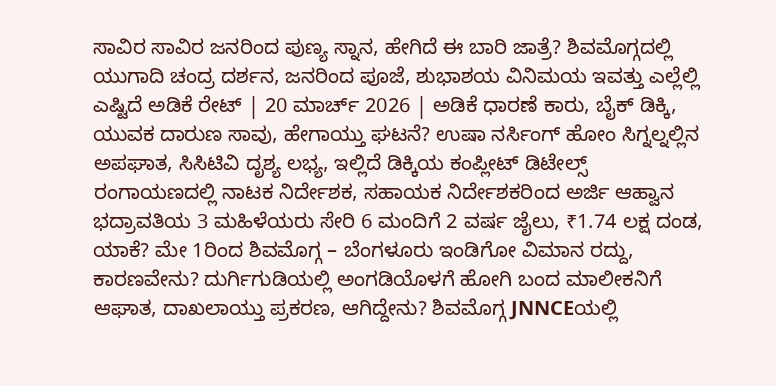ಸಾವಿರ ಸಾವಿರ ಜನರಿಂದ ಪುಣ್ಯ ಸ್ನಾನ, ಹೇಗಿದೆ ಈ ಬಾರಿ ಜಾತ್ರೆ? ಶಿವಮೊಗ್ಗದಲ್ಲಿ ಯುಗಾದಿ ಚಂದ್ರ ದರ್ಶನ, ಜನರಿಂದ ಪೂಜೆ, ಶುಭಾಶಯ ವಿನಿಮಯ ಇವತ್ತು ಎಲ್ಲೆಲ್ಲಿ ಎಷ್ಟಿದೆ ಅಡಿಕೆ ರೇಟ್ | 20 ಮಾರ್ಚ್ 2026 | ಅಡಿಕೆ ಧಾರಣೆ ಕಾರು, ಬೈಕ್ ಡಿಕ್ಕಿ, ಯುವಕ ದಾರುಣ ಸಾವು, ಹೇಗಾಯ್ತು ಘಟನೆ? ಉಷಾ ನರ್ಸಿಂಗ್ ಹೋಂ ಸಿಗ್ನಲ್ನಲ್ಲಿನ ಅಪಘಾತ, ಸಿಸಿಟಿವಿ ದೃಶ್ಯ ಲಭ್ಯ, ಇಲ್ಲಿದೆ ಡಿಕ್ಕಿಯ ಕಂಪ್ಲೀಟ್ ಡಿಟೇಲ್ಸ್ ರಂಗಾಯಣದಲ್ಲಿ ನಾಟಕ ನಿರ್ದೇಶಕ, ಸಹಾಯಕ ನಿರ್ದೇಶಕರಿಂದ ಅರ್ಜಿ ಆಹ್ವಾನ ಭದ್ರಾವತಿಯ 3 ಮಹಿಳೆಯರು ಸೇರಿ 6 ಮಂದಿಗೆ 2 ವರ್ಷ ಜೈಲು, ₹1.74 ಲಕ್ಷ ದಂಡ, ಯಾಕೆ? ಮೇ 1ರಿಂದ ಶಿವಮೊಗ್ಗ – ಬೆಂಗಳೂರು ಇಂಡಿಗೋ ವಿಮಾನ ರದ್ದು, ಕಾರಣವೇನು? ದುರ್ಗಿಗುಡಿಯಲ್ಲಿ ಅಂಗಡಿಯೊಳಗೆ ಹೋಗಿ ಬಂದ ಮಾಲೀಕನಿಗೆ ಆಘಾತ, ದಾಖಲಾಯ್ತು ಪ್ರಕರಣ, ಆಗಿದ್ದೇನು? ಶಿವಮೊಗ್ಗ JNNCEಯಲ್ಲಿ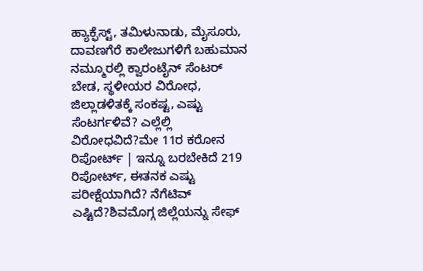ಹ್ಯಾಕ್ಫೆಸ್ಟ್, ತಮಿಳುನಾಡು, ಮೈಸೂರು, ದಾವಣಗೆರೆ ಕಾಲೇಜುಗಳಿಗೆ ಬಹುಮಾನ
ನಮ್ಮೂರಲ್ಲಿ ಕ್ವಾರಂಟೈನ್ ಸೆಂಟರ್ ಬೇಡ, ಸ್ಥಳೀಯರ ವಿರೋಧ, ಜಿಲ್ಲಾಡಳಿತಕ್ಕೆ ಸಂಕಷ್ಟ, ಎಷ್ಟು ಸೆಂಟರ್ಗಳಿವೆ? ಎಲ್ಲೆಲ್ಲಿ ವಿರೋಧವಿದೆ?ಮೇ 11ರ ಕರೋನ ರಿಪೋರ್ಟ್ | ಇನ್ನೂ ಬರಬೇಕಿದೆ 219 ರಿಪೋರ್ಟ್, ಈತನಕ ಎಷ್ಟು ಪರೀಕ್ಷೆಯಾಗಿದೆ? ನೆಗೆಟಿವ್ ಎಷ್ಟಿದೆ?ಶಿವಮೊಗ್ಗ ಜಿಲ್ಲೆಯನ್ನು ಸೇಫ್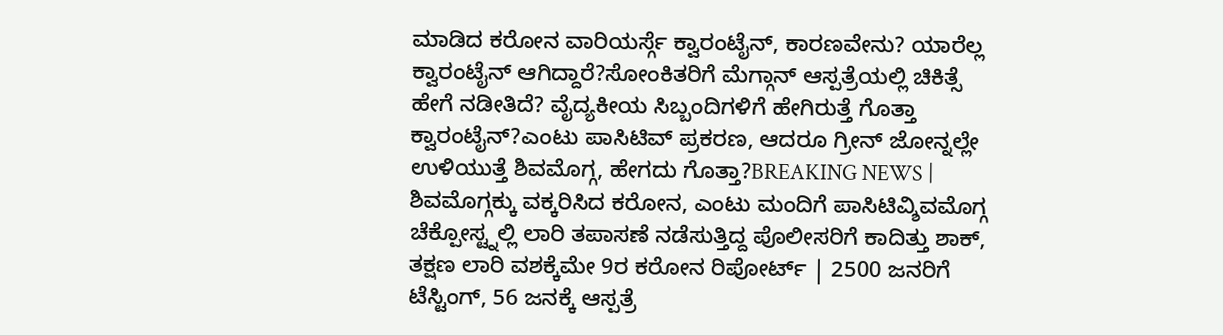ಮಾಡಿದ ಕರೋನ ವಾರಿಯರ್ಸ್ಗೆ ಕ್ವಾರಂಟೈನ್, ಕಾರಣವೇನು? ಯಾರೆಲ್ಲ ಕ್ವಾರಂಟೈನ್ ಆಗಿದ್ದಾರೆ?ಸೋಂಕಿತರಿಗೆ ಮೆಗ್ಗಾನ್ ಆಸ್ಪತ್ರೆಯಲ್ಲಿ ಚಿಕಿತ್ಸೆ ಹೇಗೆ ನಡೀತಿದೆ? ವೈದ್ಯಕೀಯ ಸಿಬ್ಬಂದಿಗಳಿಗೆ ಹೇಗಿರುತ್ತೆ ಗೊತ್ತಾ ಕ್ವಾರಂಟೈನ್?ಎಂಟು ಪಾಸಿಟಿವ್ ಪ್ರಕರಣ, ಆದರೂ ಗ್ರೀನ್ ಜೋನ್ನಲ್ಲೇ ಉಳಿಯುತ್ತೆ ಶಿವಮೊಗ್ಗ, ಹೇಗದು ಗೊತ್ತಾ?BREAKING NEWS | ಶಿವಮೊಗ್ಗಕ್ಕು ವಕ್ಕರಿಸಿದ ಕರೋನ, ಎಂಟು ಮಂದಿಗೆ ಪಾಸಿಟಿವ್ಶಿವಮೊಗ್ಗ ಚೆಕ್ಪೋಸ್ಟ್ನಲ್ಲಿ ಲಾರಿ ತಪಾಸಣೆ ನಡೆಸುತ್ತಿದ್ದ ಪೊಲೀಸರಿಗೆ ಕಾದಿತ್ತು ಶಾಕ್, ತಕ್ಷಣ ಲಾರಿ ವಶಕ್ಕೆಮೇ 9ರ ಕರೋನ ರಿಪೋರ್ಟ್ | 2500 ಜನರಿಗೆ ಟೆಸ್ಟಿಂಗ್, 56 ಜನಕ್ಕೆ ಆಸ್ಪತ್ರೆ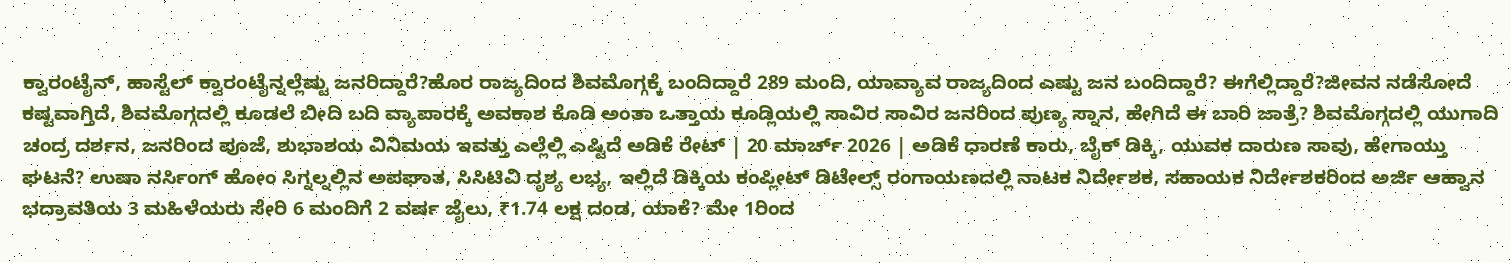ಕ್ವಾರಂಟೈನ್, ಹಾಸ್ಟೆಲ್ ಕ್ವಾರಂಟೈನ್ನಲ್ಲೆಷ್ಟು ಜನರಿದ್ದಾರೆ?ಹೊರ ರಾಜ್ಯದಿಂದ ಶಿವಮೊಗ್ಗಕ್ಕೆ ಬಂದಿದ್ದಾರೆ 289 ಮಂದಿ, ಯಾವ್ಯಾವ ರಾಜ್ಯದಿಂದ ಎಷ್ಟು ಜನ ಬಂದಿದ್ದಾರೆ? ಈಗೆಲ್ಲಿದ್ದಾರೆ?ಜೀವನ ನಡೆಸೋದೆ ಕಷ್ಟವಾಗ್ತಿದೆ, ಶಿವಮೊಗ್ಗದಲ್ಲಿ ಕೂಡಲೆ ಬೀದಿ ಬದಿ ವ್ಯಾಪಾರಕ್ಕೆ ಅವಕಾಶ ಕೊಡಿ ಅಂತಾ ಒತ್ತಾಯ ಕೂಡ್ಲಿಯಲ್ಲಿ ಸಾವಿರ ಸಾವಿರ ಜನರಿಂದ ಪುಣ್ಯ ಸ್ನಾನ, ಹೇಗಿದೆ ಈ ಬಾರಿ ಜಾತ್ರೆ? ಶಿವಮೊಗ್ಗದಲ್ಲಿ ಯುಗಾದಿ ಚಂದ್ರ ದರ್ಶನ, ಜನರಿಂದ ಪೂಜೆ, ಶುಭಾಶಯ ವಿನಿಮಯ ಇವತ್ತು ಎಲ್ಲೆಲ್ಲಿ ಎಷ್ಟಿದೆ ಅಡಿಕೆ ರೇಟ್ | 20 ಮಾರ್ಚ್ 2026 | ಅಡಿಕೆ ಧಾರಣೆ ಕಾರು, ಬೈಕ್ ಡಿಕ್ಕಿ, ಯುವಕ ದಾರುಣ ಸಾವು, ಹೇಗಾಯ್ತು ಘಟನೆ? ಉಷಾ ನರ್ಸಿಂಗ್ ಹೋಂ ಸಿಗ್ನಲ್ನಲ್ಲಿನ ಅಪಘಾತ, ಸಿಸಿಟಿವಿ ದೃಶ್ಯ ಲಭ್ಯ, ಇಲ್ಲಿದೆ ಡಿಕ್ಕಿಯ ಕಂಪ್ಲೀಟ್ ಡಿಟೇಲ್ಸ್ ರಂಗಾಯಣದಲ್ಲಿ ನಾಟಕ ನಿರ್ದೇಶಕ, ಸಹಾಯಕ ನಿರ್ದೇಶಕರಿಂದ ಅರ್ಜಿ ಆಹ್ವಾನ ಭದ್ರಾವತಿಯ 3 ಮಹಿಳೆಯರು ಸೇರಿ 6 ಮಂದಿಗೆ 2 ವರ್ಷ ಜೈಲು, ₹1.74 ಲಕ್ಷ ದಂಡ, ಯಾಕೆ? ಮೇ 1ರಿಂದ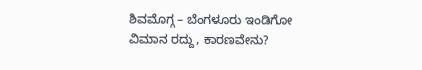ಶಿವಮೊಗ್ಗ – ಬೆಂಗಳೂರು ಇಂಡಿಗೋ ವಿಮಾನ ರದ್ದು, ಕಾರಣವೇನು?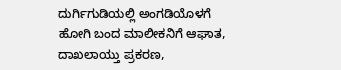ದುರ್ಗಿಗುಡಿಯಲ್ಲಿ ಅಂಗಡಿಯೊಳಗೆ ಹೋಗಿ ಬಂದ ಮಾಲೀಕನಿಗೆ ಆಘಾತ, ದಾಖಲಾಯ್ತು ಪ್ರಕರಣ,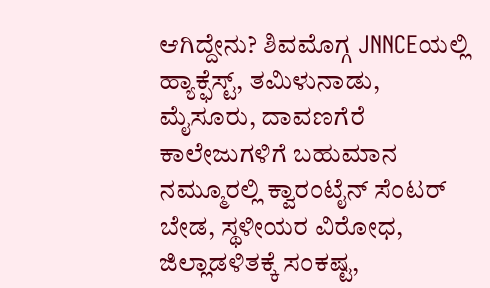ಆಗಿದ್ದೇನು? ಶಿವಮೊಗ್ಗ JNNCEಯಲ್ಲಿ ಹ್ಯಾಕ್ಫೆಸ್ಟ್, ತಮಿಳುನಾಡು, ಮೈಸೂರು, ದಾವಣಗೆರೆ ಕಾಲೇಜುಗಳಿಗೆ ಬಹುಮಾನ
ನಮ್ಮೂರಲ್ಲಿ ಕ್ವಾರಂಟೈನ್ ಸೆಂಟರ್ ಬೇಡ, ಸ್ಥಳೀಯರ ವಿರೋಧ, ಜಿಲ್ಲಾಡಳಿತಕ್ಕೆ ಸಂಕಷ್ಟ,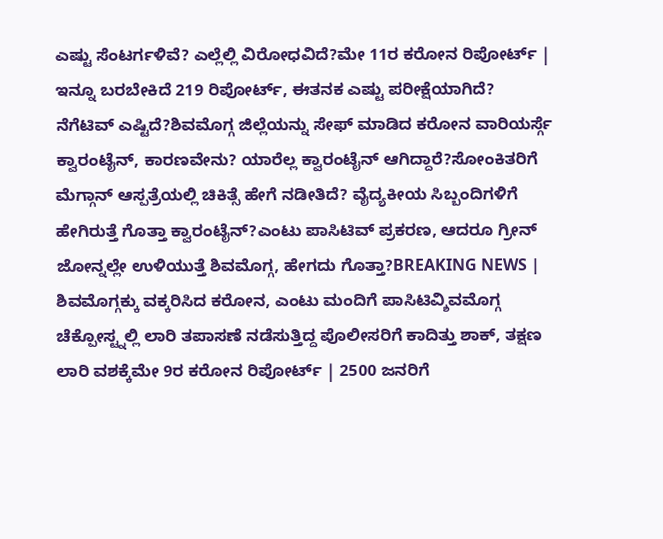ಎಷ್ಟು ಸೆಂಟರ್ಗಳಿವೆ? ಎಲ್ಲೆಲ್ಲಿ ವಿರೋಧವಿದೆ?ಮೇ 11ರ ಕರೋನ ರಿಪೋರ್ಟ್ | ಇನ್ನೂ ಬರಬೇಕಿದೆ 219 ರಿಪೋರ್ಟ್, ಈತನಕ ಎಷ್ಟು ಪರೀಕ್ಷೆಯಾಗಿದೆ? ನೆಗೆಟಿವ್ ಎಷ್ಟಿದೆ?ಶಿವಮೊಗ್ಗ ಜಿಲ್ಲೆಯನ್ನು ಸೇಫ್ ಮಾಡಿದ ಕರೋನ ವಾರಿಯರ್ಸ್ಗೆ ಕ್ವಾರಂಟೈನ್, ಕಾರಣವೇನು? ಯಾರೆಲ್ಲ ಕ್ವಾರಂಟೈನ್ ಆಗಿದ್ದಾರೆ?ಸೋಂಕಿತರಿಗೆ ಮೆಗ್ಗಾನ್ ಆಸ್ಪತ್ರೆಯಲ್ಲಿ ಚಿಕಿತ್ಸೆ ಹೇಗೆ ನಡೀತಿದೆ? ವೈದ್ಯಕೀಯ ಸಿಬ್ಬಂದಿಗಳಿಗೆ ಹೇಗಿರುತ್ತೆ ಗೊತ್ತಾ ಕ್ವಾರಂಟೈನ್?ಎಂಟು ಪಾಸಿಟಿವ್ ಪ್ರಕರಣ, ಆದರೂ ಗ್ರೀನ್ ಜೋನ್ನಲ್ಲೇ ಉಳಿಯುತ್ತೆ ಶಿವಮೊಗ್ಗ, ಹೇಗದು ಗೊತ್ತಾ?BREAKING NEWS | ಶಿವಮೊಗ್ಗಕ್ಕು ವಕ್ಕರಿಸಿದ ಕರೋನ, ಎಂಟು ಮಂದಿಗೆ ಪಾಸಿಟಿವ್ಶಿವಮೊಗ್ಗ ಚೆಕ್ಪೋಸ್ಟ್ನಲ್ಲಿ ಲಾರಿ ತಪಾಸಣೆ ನಡೆಸುತ್ತಿದ್ದ ಪೊಲೀಸರಿಗೆ ಕಾದಿತ್ತು ಶಾಕ್, ತಕ್ಷಣ ಲಾರಿ ವಶಕ್ಕೆಮೇ 9ರ ಕರೋನ ರಿಪೋರ್ಟ್ | 2500 ಜನರಿಗೆ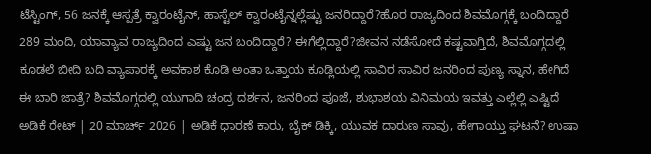ಟೆಸ್ಟಿಂಗ್, 56 ಜನಕ್ಕೆ ಆಸ್ಪತ್ರೆ ಕ್ವಾರಂಟೈನ್, ಹಾಸ್ಟೆಲ್ ಕ್ವಾರಂಟೈನ್ನಲ್ಲೆಷ್ಟು ಜನರಿದ್ದಾರೆ?ಹೊರ ರಾಜ್ಯದಿಂದ ಶಿವಮೊಗ್ಗಕ್ಕೆ ಬಂದಿದ್ದಾರೆ 289 ಮಂದಿ, ಯಾವ್ಯಾವ ರಾಜ್ಯದಿಂದ ಎಷ್ಟು ಜನ ಬಂದಿದ್ದಾರೆ? ಈಗೆಲ್ಲಿದ್ದಾರೆ?ಜೀವನ ನಡೆಸೋದೆ ಕಷ್ಟವಾಗ್ತಿದೆ, ಶಿವಮೊಗ್ಗದಲ್ಲಿ ಕೂಡಲೆ ಬೀದಿ ಬದಿ ವ್ಯಾಪಾರಕ್ಕೆ ಅವಕಾಶ ಕೊಡಿ ಅಂತಾ ಒತ್ತಾಯ ಕೂಡ್ಲಿಯಲ್ಲಿ ಸಾವಿರ ಸಾವಿರ ಜನರಿಂದ ಪುಣ್ಯ ಸ್ನಾನ, ಹೇಗಿದೆ ಈ ಬಾರಿ ಜಾತ್ರೆ? ಶಿವಮೊಗ್ಗದಲ್ಲಿ ಯುಗಾದಿ ಚಂದ್ರ ದರ್ಶನ, ಜನರಿಂದ ಪೂಜೆ, ಶುಭಾಶಯ ವಿನಿಮಯ ಇವತ್ತು ಎಲ್ಲೆಲ್ಲಿ ಎಷ್ಟಿದೆ ಅಡಿಕೆ ರೇಟ್ | 20 ಮಾರ್ಚ್ 2026 | ಅಡಿಕೆ ಧಾರಣೆ ಕಾರು, ಬೈಕ್ ಡಿಕ್ಕಿ, ಯುವಕ ದಾರುಣ ಸಾವು, ಹೇಗಾಯ್ತು ಘಟನೆ? ಉಷಾ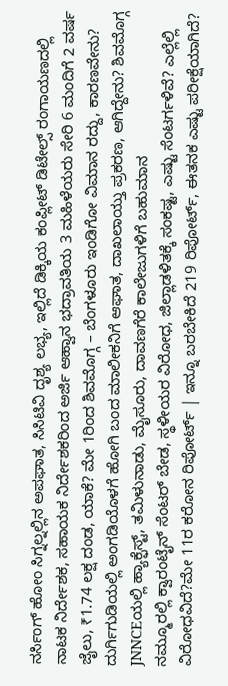ನರ್ಸಿಂಗ್ ಹೋಂ ಸಿಗ್ನಲ್ನಲ್ಲಿನ ಅಪಘಾತ, ಸಿಸಿಟಿವಿ ದೃಶ್ಯ ಲಭ್ಯ, ಇಲ್ಲಿದೆ ಡಿಕ್ಕಿಯ ಕಂಪ್ಲೀಟ್ ಡಿಟೇಲ್ಸ್ ರಂಗಾಯಣದಲ್ಲಿ ನಾಟಕ ನಿರ್ದೇಶಕ, ಸಹಾಯಕ ನಿರ್ದೇಶಕರಿಂದ ಅರ್ಜಿ ಆಹ್ವಾನ ಭದ್ರಾವತಿಯ 3 ಮಹಿಳೆಯರು ಸೇರಿ 6 ಮಂದಿಗೆ 2 ವರ್ಷ ಜೈಲು, ₹1.74 ಲಕ್ಷ ದಂಡ, ಯಾಕೆ? ಮೇ 1ರಿಂದ ಶಿವಮೊಗ್ಗ – ಬೆಂಗಳೂರು ಇಂಡಿಗೋ ವಿಮಾನ ರದ್ದು, ಕಾರಣವೇನು? ದುರ್ಗಿಗುಡಿಯಲ್ಲಿ ಅಂಗಡಿಯೊಳಗೆ ಹೋಗಿ ಬಂದ ಮಾಲೀಕನಿಗೆ ಆಘಾತ, ದಾಖಲಾಯ್ತು ಪ್ರಕರಣ, ಆಗಿದ್ದೇನು? ಶಿವಮೊಗ್ಗ JNNCEಯಲ್ಲಿ ಹ್ಯಾಕ್ಫೆಸ್ಟ್, ತಮಿಳುನಾಡು, ಮೈಸೂರು, ದಾವಣಗೆರೆ ಕಾಲೇಜುಗಳಿಗೆ ಬಹುಮಾನ
ನಮ್ಮೂರಲ್ಲಿ ಕ್ವಾರಂಟೈನ್ ಸೆಂಟರ್ ಬೇಡ, ಸ್ಥಳೀಯರ ವಿರೋಧ, ಜಿಲ್ಲಾಡಳಿತಕ್ಕೆ ಸಂಕಷ್ಟ, ಎಷ್ಟು ಸೆಂಟರ್ಗಳಿವೆ? ಎಲ್ಲೆಲ್ಲಿ ವಿರೋಧವಿದೆ?ಮೇ 11ರ ಕರೋನ ರಿಪೋರ್ಟ್ | ಇನ್ನೂ ಬರಬೇಕಿದೆ 219 ರಿಪೋರ್ಟ್, ಈತನಕ ಎಷ್ಟು ಪರೀಕ್ಷೆಯಾಗಿದೆ?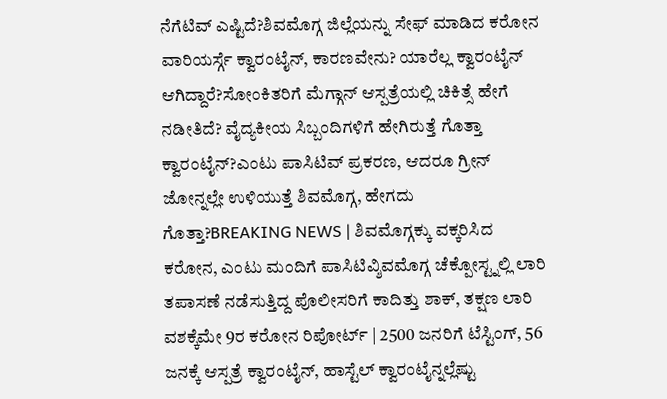ನೆಗೆಟಿವ್ ಎಷ್ಟಿದೆ?ಶಿವಮೊಗ್ಗ ಜಿಲ್ಲೆಯನ್ನು ಸೇಫ್ ಮಾಡಿದ ಕರೋನ ವಾರಿಯರ್ಸ್ಗೆ ಕ್ವಾರಂಟೈನ್, ಕಾರಣವೇನು? ಯಾರೆಲ್ಲ ಕ್ವಾರಂಟೈನ್ ಆಗಿದ್ದಾರೆ?ಸೋಂಕಿತರಿಗೆ ಮೆಗ್ಗಾನ್ ಆಸ್ಪತ್ರೆಯಲ್ಲಿ ಚಿಕಿತ್ಸೆ ಹೇಗೆ ನಡೀತಿದೆ? ವೈದ್ಯಕೀಯ ಸಿಬ್ಬಂದಿಗಳಿಗೆ ಹೇಗಿರುತ್ತೆ ಗೊತ್ತಾ ಕ್ವಾರಂಟೈನ್?ಎಂಟು ಪಾಸಿಟಿವ್ ಪ್ರಕರಣ, ಆದರೂ ಗ್ರೀನ್ ಜೋನ್ನಲ್ಲೇ ಉಳಿಯುತ್ತೆ ಶಿವಮೊಗ್ಗ, ಹೇಗದು ಗೊತ್ತಾ?BREAKING NEWS | ಶಿವಮೊಗ್ಗಕ್ಕು ವಕ್ಕರಿಸಿದ ಕರೋನ, ಎಂಟು ಮಂದಿಗೆ ಪಾಸಿಟಿವ್ಶಿವಮೊಗ್ಗ ಚೆಕ್ಪೋಸ್ಟ್ನಲ್ಲಿ ಲಾರಿ ತಪಾಸಣೆ ನಡೆಸುತ್ತಿದ್ದ ಪೊಲೀಸರಿಗೆ ಕಾದಿತ್ತು ಶಾಕ್, ತಕ್ಷಣ ಲಾರಿ ವಶಕ್ಕೆಮೇ 9ರ ಕರೋನ ರಿಪೋರ್ಟ್ | 2500 ಜನರಿಗೆ ಟೆಸ್ಟಿಂಗ್, 56 ಜನಕ್ಕೆ ಆಸ್ಪತ್ರೆ ಕ್ವಾರಂಟೈನ್, ಹಾಸ್ಟೆಲ್ ಕ್ವಾರಂಟೈನ್ನಲ್ಲೆಷ್ಟು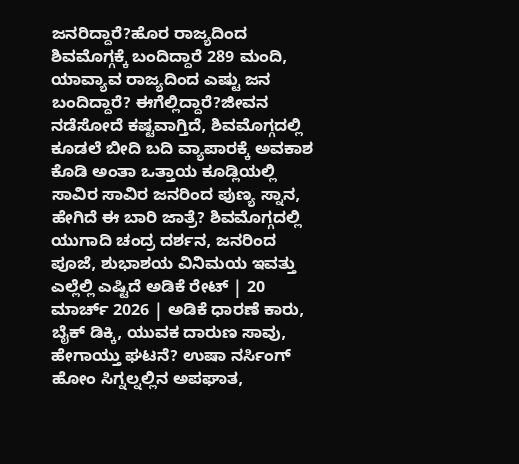ಜನರಿದ್ದಾರೆ?ಹೊರ ರಾಜ್ಯದಿಂದ ಶಿವಮೊಗ್ಗಕ್ಕೆ ಬಂದಿದ್ದಾರೆ 289 ಮಂದಿ, ಯಾವ್ಯಾವ ರಾಜ್ಯದಿಂದ ಎಷ್ಟು ಜನ ಬಂದಿದ್ದಾರೆ? ಈಗೆಲ್ಲಿದ್ದಾರೆ?ಜೀವನ ನಡೆಸೋದೆ ಕಷ್ಟವಾಗ್ತಿದೆ, ಶಿವಮೊಗ್ಗದಲ್ಲಿ ಕೂಡಲೆ ಬೀದಿ ಬದಿ ವ್ಯಾಪಾರಕ್ಕೆ ಅವಕಾಶ ಕೊಡಿ ಅಂತಾ ಒತ್ತಾಯ ಕೂಡ್ಲಿಯಲ್ಲಿ ಸಾವಿರ ಸಾವಿರ ಜನರಿಂದ ಪುಣ್ಯ ಸ್ನಾನ, ಹೇಗಿದೆ ಈ ಬಾರಿ ಜಾತ್ರೆ? ಶಿವಮೊಗ್ಗದಲ್ಲಿ ಯುಗಾದಿ ಚಂದ್ರ ದರ್ಶನ, ಜನರಿಂದ ಪೂಜೆ, ಶುಭಾಶಯ ವಿನಿಮಯ ಇವತ್ತು ಎಲ್ಲೆಲ್ಲಿ ಎಷ್ಟಿದೆ ಅಡಿಕೆ ರೇಟ್ | 20 ಮಾರ್ಚ್ 2026 | ಅಡಿಕೆ ಧಾರಣೆ ಕಾರು, ಬೈಕ್ ಡಿಕ್ಕಿ, ಯುವಕ ದಾರುಣ ಸಾವು, ಹೇಗಾಯ್ತು ಘಟನೆ? ಉಷಾ ನರ್ಸಿಂಗ್ ಹೋಂ ಸಿಗ್ನಲ್ನಲ್ಲಿನ ಅಪಘಾತ,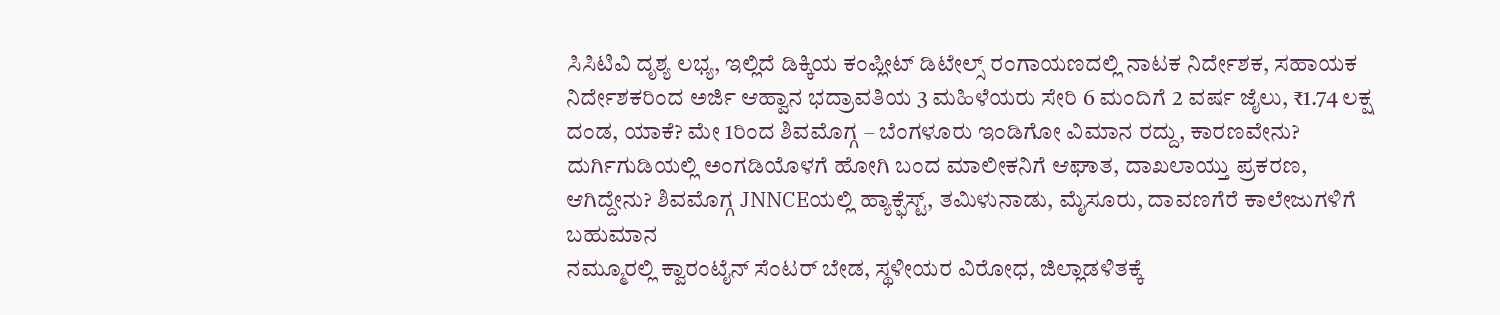ಸಿಸಿಟಿವಿ ದೃಶ್ಯ ಲಭ್ಯ, ಇಲ್ಲಿದೆ ಡಿಕ್ಕಿಯ ಕಂಪ್ಲೀಟ್ ಡಿಟೇಲ್ಸ್ ರಂಗಾಯಣದಲ್ಲಿ ನಾಟಕ ನಿರ್ದೇಶಕ, ಸಹಾಯಕ ನಿರ್ದೇಶಕರಿಂದ ಅರ್ಜಿ ಆಹ್ವಾನ ಭದ್ರಾವತಿಯ 3 ಮಹಿಳೆಯರು ಸೇರಿ 6 ಮಂದಿಗೆ 2 ವರ್ಷ ಜೈಲು, ₹1.74 ಲಕ್ಷ ದಂಡ, ಯಾಕೆ? ಮೇ 1ರಿಂದ ಶಿವಮೊಗ್ಗ – ಬೆಂಗಳೂರು ಇಂಡಿಗೋ ವಿಮಾನ ರದ್ದು, ಕಾರಣವೇನು? ದುರ್ಗಿಗುಡಿಯಲ್ಲಿ ಅಂಗಡಿಯೊಳಗೆ ಹೋಗಿ ಬಂದ ಮಾಲೀಕನಿಗೆ ಆಘಾತ, ದಾಖಲಾಯ್ತು ಪ್ರಕರಣ, ಆಗಿದ್ದೇನು? ಶಿವಮೊಗ್ಗ JNNCEಯಲ್ಲಿ ಹ್ಯಾಕ್ಫೆಸ್ಟ್, ತಮಿಳುನಾಡು, ಮೈಸೂರು, ದಾವಣಗೆರೆ ಕಾಲೇಜುಗಳಿಗೆ ಬಹುಮಾನ
ನಮ್ಮೂರಲ್ಲಿ ಕ್ವಾರಂಟೈನ್ ಸೆಂಟರ್ ಬೇಡ, ಸ್ಥಳೀಯರ ವಿರೋಧ, ಜಿಲ್ಲಾಡಳಿತಕ್ಕೆ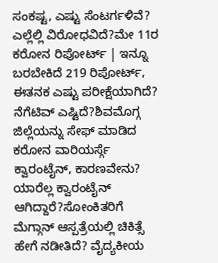ಸಂಕಷ್ಟ, ಎಷ್ಟು ಸೆಂಟರ್ಗಳಿವೆ? ಎಲ್ಲೆಲ್ಲಿ ವಿರೋಧವಿದೆ?ಮೇ 11ರ ಕರೋನ ರಿಪೋರ್ಟ್ | ಇನ್ನೂ ಬರಬೇಕಿದೆ 219 ರಿಪೋರ್ಟ್, ಈತನಕ ಎಷ್ಟು ಪರೀಕ್ಷೆಯಾಗಿದೆ? ನೆಗೆಟಿವ್ ಎಷ್ಟಿದೆ?ಶಿವಮೊಗ್ಗ ಜಿಲ್ಲೆಯನ್ನು ಸೇಫ್ ಮಾಡಿದ ಕರೋನ ವಾರಿಯರ್ಸ್ಗೆ ಕ್ವಾರಂಟೈನ್, ಕಾರಣವೇನು? ಯಾರೆಲ್ಲ ಕ್ವಾರಂಟೈನ್ ಆಗಿದ್ದಾರೆ?ಸೋಂಕಿತರಿಗೆ ಮೆಗ್ಗಾನ್ ಆಸ್ಪತ್ರೆಯಲ್ಲಿ ಚಿಕಿತ್ಸೆ ಹೇಗೆ ನಡೀತಿದೆ? ವೈದ್ಯಕೀಯ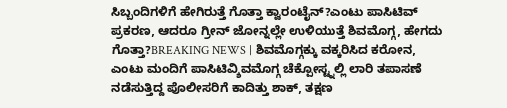ಸಿಬ್ಬಂದಿಗಳಿಗೆ ಹೇಗಿರುತ್ತೆ ಗೊತ್ತಾ ಕ್ವಾರಂಟೈನ್?ಎಂಟು ಪಾಸಿಟಿವ್ ಪ್ರಕರಣ, ಆದರೂ ಗ್ರೀನ್ ಜೋನ್ನಲ್ಲೇ ಉಳಿಯುತ್ತೆ ಶಿವಮೊಗ್ಗ, ಹೇಗದು ಗೊತ್ತಾ?BREAKING NEWS | ಶಿವಮೊಗ್ಗಕ್ಕು ವಕ್ಕರಿಸಿದ ಕರೋನ, ಎಂಟು ಮಂದಿಗೆ ಪಾಸಿಟಿವ್ಶಿವಮೊಗ್ಗ ಚೆಕ್ಪೋಸ್ಟ್ನಲ್ಲಿ ಲಾರಿ ತಪಾಸಣೆ ನಡೆಸುತ್ತಿದ್ದ ಪೊಲೀಸರಿಗೆ ಕಾದಿತ್ತು ಶಾಕ್, ತಕ್ಷಣ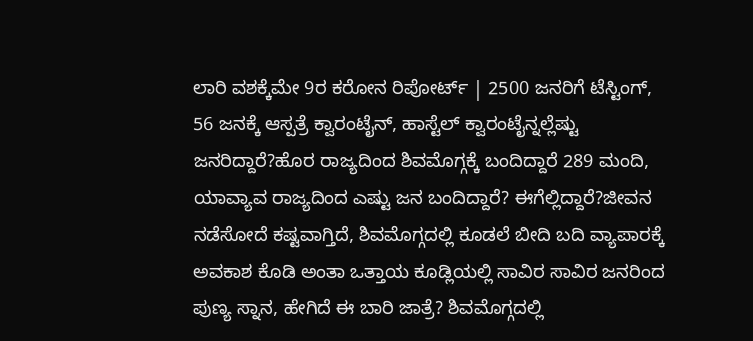ಲಾರಿ ವಶಕ್ಕೆಮೇ 9ರ ಕರೋನ ರಿಪೋರ್ಟ್ | 2500 ಜನರಿಗೆ ಟೆಸ್ಟಿಂಗ್, 56 ಜನಕ್ಕೆ ಆಸ್ಪತ್ರೆ ಕ್ವಾರಂಟೈನ್, ಹಾಸ್ಟೆಲ್ ಕ್ವಾರಂಟೈನ್ನಲ್ಲೆಷ್ಟು ಜನರಿದ್ದಾರೆ?ಹೊರ ರಾಜ್ಯದಿಂದ ಶಿವಮೊಗ್ಗಕ್ಕೆ ಬಂದಿದ್ದಾರೆ 289 ಮಂದಿ, ಯಾವ್ಯಾವ ರಾಜ್ಯದಿಂದ ಎಷ್ಟು ಜನ ಬಂದಿದ್ದಾರೆ? ಈಗೆಲ್ಲಿದ್ದಾರೆ?ಜೀವನ ನಡೆಸೋದೆ ಕಷ್ಟವಾಗ್ತಿದೆ, ಶಿವಮೊಗ್ಗದಲ್ಲಿ ಕೂಡಲೆ ಬೀದಿ ಬದಿ ವ್ಯಾಪಾರಕ್ಕೆ ಅವಕಾಶ ಕೊಡಿ ಅಂತಾ ಒತ್ತಾಯ ಕೂಡ್ಲಿಯಲ್ಲಿ ಸಾವಿರ ಸಾವಿರ ಜನರಿಂದ ಪುಣ್ಯ ಸ್ನಾನ, ಹೇಗಿದೆ ಈ ಬಾರಿ ಜಾತ್ರೆ? ಶಿವಮೊಗ್ಗದಲ್ಲಿ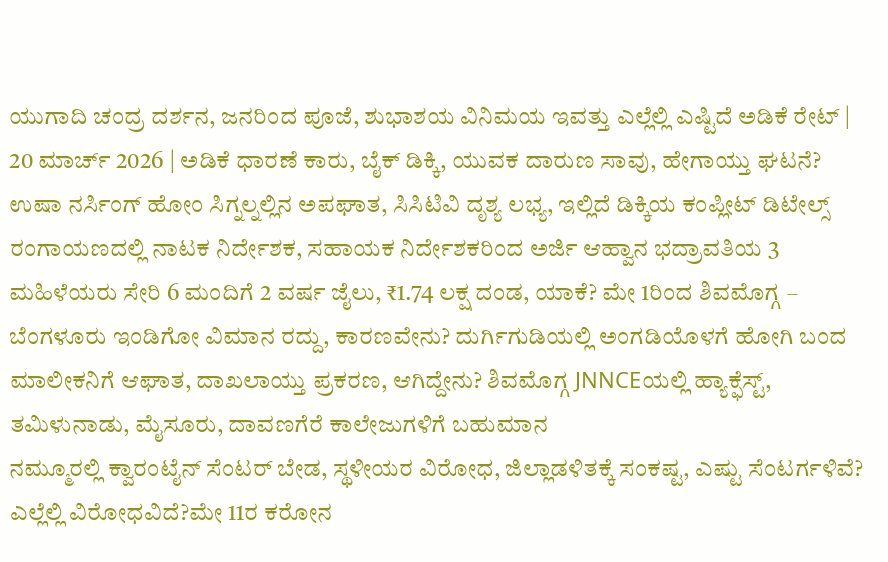ಯುಗಾದಿ ಚಂದ್ರ ದರ್ಶನ, ಜನರಿಂದ ಪೂಜೆ, ಶುಭಾಶಯ ವಿನಿಮಯ ಇವತ್ತು ಎಲ್ಲೆಲ್ಲಿ ಎಷ್ಟಿದೆ ಅಡಿಕೆ ರೇಟ್ | 20 ಮಾರ್ಚ್ 2026 | ಅಡಿಕೆ ಧಾರಣೆ ಕಾರು, ಬೈಕ್ ಡಿಕ್ಕಿ, ಯುವಕ ದಾರುಣ ಸಾವು, ಹೇಗಾಯ್ತು ಘಟನೆ? ಉಷಾ ನರ್ಸಿಂಗ್ ಹೋಂ ಸಿಗ್ನಲ್ನಲ್ಲಿನ ಅಪಘಾತ, ಸಿಸಿಟಿವಿ ದೃಶ್ಯ ಲಭ್ಯ, ಇಲ್ಲಿದೆ ಡಿಕ್ಕಿಯ ಕಂಪ್ಲೀಟ್ ಡಿಟೇಲ್ಸ್ ರಂಗಾಯಣದಲ್ಲಿ ನಾಟಕ ನಿರ್ದೇಶಕ, ಸಹಾಯಕ ನಿರ್ದೇಶಕರಿಂದ ಅರ್ಜಿ ಆಹ್ವಾನ ಭದ್ರಾವತಿಯ 3 ಮಹಿಳೆಯರು ಸೇರಿ 6 ಮಂದಿಗೆ 2 ವರ್ಷ ಜೈಲು, ₹1.74 ಲಕ್ಷ ದಂಡ, ಯಾಕೆ? ಮೇ 1ರಿಂದ ಶಿವಮೊಗ್ಗ – ಬೆಂಗಳೂರು ಇಂಡಿಗೋ ವಿಮಾನ ರದ್ದು, ಕಾರಣವೇನು? ದುರ್ಗಿಗುಡಿಯಲ್ಲಿ ಅಂಗಡಿಯೊಳಗೆ ಹೋಗಿ ಬಂದ ಮಾಲೀಕನಿಗೆ ಆಘಾತ, ದಾಖಲಾಯ್ತು ಪ್ರಕರಣ, ಆಗಿದ್ದೇನು? ಶಿವಮೊಗ್ಗ JNNCEಯಲ್ಲಿ ಹ್ಯಾಕ್ಫೆಸ್ಟ್, ತಮಿಳುನಾಡು, ಮೈಸೂರು, ದಾವಣಗೆರೆ ಕಾಲೇಜುಗಳಿಗೆ ಬಹುಮಾನ
ನಮ್ಮೂರಲ್ಲಿ ಕ್ವಾರಂಟೈನ್ ಸೆಂಟರ್ ಬೇಡ, ಸ್ಥಳೀಯರ ವಿರೋಧ, ಜಿಲ್ಲಾಡಳಿತಕ್ಕೆ ಸಂಕಷ್ಟ, ಎಷ್ಟು ಸೆಂಟರ್ಗಳಿವೆ? ಎಲ್ಲೆಲ್ಲಿ ವಿರೋಧವಿದೆ?ಮೇ 11ರ ಕರೋನ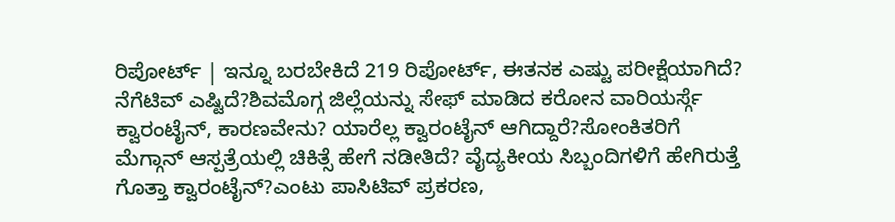ರಿಪೋರ್ಟ್ | ಇನ್ನೂ ಬರಬೇಕಿದೆ 219 ರಿಪೋರ್ಟ್, ಈತನಕ ಎಷ್ಟು ಪರೀಕ್ಷೆಯಾಗಿದೆ? ನೆಗೆಟಿವ್ ಎಷ್ಟಿದೆ?ಶಿವಮೊಗ್ಗ ಜಿಲ್ಲೆಯನ್ನು ಸೇಫ್ ಮಾಡಿದ ಕರೋನ ವಾರಿಯರ್ಸ್ಗೆ ಕ್ವಾರಂಟೈನ್, ಕಾರಣವೇನು? ಯಾರೆಲ್ಲ ಕ್ವಾರಂಟೈನ್ ಆಗಿದ್ದಾರೆ?ಸೋಂಕಿತರಿಗೆ ಮೆಗ್ಗಾನ್ ಆಸ್ಪತ್ರೆಯಲ್ಲಿ ಚಿಕಿತ್ಸೆ ಹೇಗೆ ನಡೀತಿದೆ? ವೈದ್ಯಕೀಯ ಸಿಬ್ಬಂದಿಗಳಿಗೆ ಹೇಗಿರುತ್ತೆ ಗೊತ್ತಾ ಕ್ವಾರಂಟೈನ್?ಎಂಟು ಪಾಸಿಟಿವ್ ಪ್ರಕರಣ,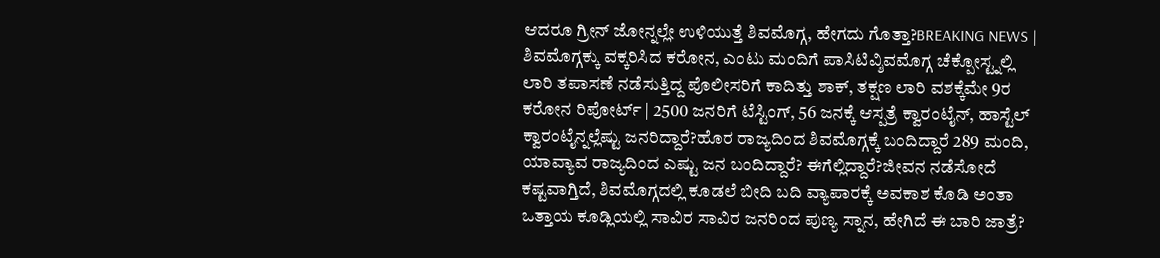ಆದರೂ ಗ್ರೀನ್ ಜೋನ್ನಲ್ಲೇ ಉಳಿಯುತ್ತೆ ಶಿವಮೊಗ್ಗ, ಹೇಗದು ಗೊತ್ತಾ?BREAKING NEWS | ಶಿವಮೊಗ್ಗಕ್ಕು ವಕ್ಕರಿಸಿದ ಕರೋನ, ಎಂಟು ಮಂದಿಗೆ ಪಾಸಿಟಿವ್ಶಿವಮೊಗ್ಗ ಚೆಕ್ಪೋಸ್ಟ್ನಲ್ಲಿ ಲಾರಿ ತಪಾಸಣೆ ನಡೆಸುತ್ತಿದ್ದ ಪೊಲೀಸರಿಗೆ ಕಾದಿತ್ತು ಶಾಕ್, ತಕ್ಷಣ ಲಾರಿ ವಶಕ್ಕೆಮೇ 9ರ ಕರೋನ ರಿಪೋರ್ಟ್ | 2500 ಜನರಿಗೆ ಟೆಸ್ಟಿಂಗ್, 56 ಜನಕ್ಕೆ ಆಸ್ಪತ್ರೆ ಕ್ವಾರಂಟೈನ್, ಹಾಸ್ಟೆಲ್ ಕ್ವಾರಂಟೈನ್ನಲ್ಲೆಷ್ಟು ಜನರಿದ್ದಾರೆ?ಹೊರ ರಾಜ್ಯದಿಂದ ಶಿವಮೊಗ್ಗಕ್ಕೆ ಬಂದಿದ್ದಾರೆ 289 ಮಂದಿ, ಯಾವ್ಯಾವ ರಾಜ್ಯದಿಂದ ಎಷ್ಟು ಜನ ಬಂದಿದ್ದಾರೆ? ಈಗೆಲ್ಲಿದ್ದಾರೆ?ಜೀವನ ನಡೆಸೋದೆ ಕಷ್ಟವಾಗ್ತಿದೆ, ಶಿವಮೊಗ್ಗದಲ್ಲಿ ಕೂಡಲೆ ಬೀದಿ ಬದಿ ವ್ಯಾಪಾರಕ್ಕೆ ಅವಕಾಶ ಕೊಡಿ ಅಂತಾ ಒತ್ತಾಯ ಕೂಡ್ಲಿಯಲ್ಲಿ ಸಾವಿರ ಸಾವಿರ ಜನರಿಂದ ಪುಣ್ಯ ಸ್ನಾನ, ಹೇಗಿದೆ ಈ ಬಾರಿ ಜಾತ್ರೆ?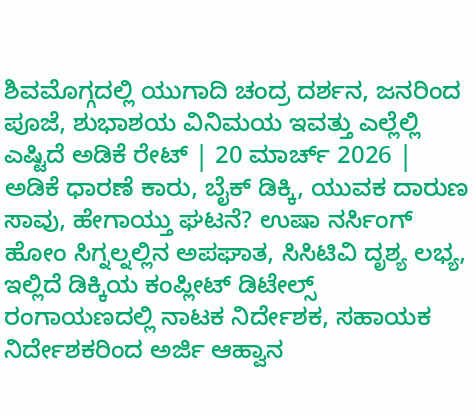ಶಿವಮೊಗ್ಗದಲ್ಲಿ ಯುಗಾದಿ ಚಂದ್ರ ದರ್ಶನ, ಜನರಿಂದ ಪೂಜೆ, ಶುಭಾಶಯ ವಿನಿಮಯ ಇವತ್ತು ಎಲ್ಲೆಲ್ಲಿ ಎಷ್ಟಿದೆ ಅಡಿಕೆ ರೇಟ್ | 20 ಮಾರ್ಚ್ 2026 | ಅಡಿಕೆ ಧಾರಣೆ ಕಾರು, ಬೈಕ್ ಡಿಕ್ಕಿ, ಯುವಕ ದಾರುಣ ಸಾವು, ಹೇಗಾಯ್ತು ಘಟನೆ? ಉಷಾ ನರ್ಸಿಂಗ್ ಹೋಂ ಸಿಗ್ನಲ್ನಲ್ಲಿನ ಅಪಘಾತ, ಸಿಸಿಟಿವಿ ದೃಶ್ಯ ಲಭ್ಯ, ಇಲ್ಲಿದೆ ಡಿಕ್ಕಿಯ ಕಂಪ್ಲೀಟ್ ಡಿಟೇಲ್ಸ್ ರಂಗಾಯಣದಲ್ಲಿ ನಾಟಕ ನಿರ್ದೇಶಕ, ಸಹಾಯಕ ನಿರ್ದೇಶಕರಿಂದ ಅರ್ಜಿ ಆಹ್ವಾನ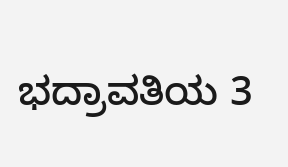ಭದ್ರಾವತಿಯ 3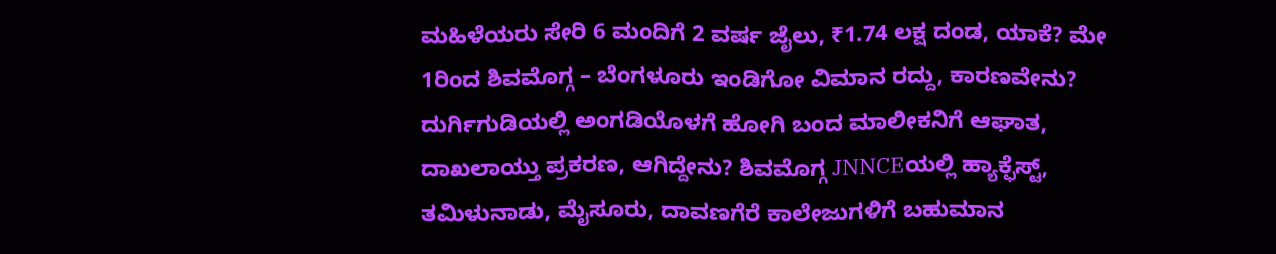ಮಹಿಳೆಯರು ಸೇರಿ 6 ಮಂದಿಗೆ 2 ವರ್ಷ ಜೈಲು, ₹1.74 ಲಕ್ಷ ದಂಡ, ಯಾಕೆ? ಮೇ 1ರಿಂದ ಶಿವಮೊಗ್ಗ – ಬೆಂಗಳೂರು ಇಂಡಿಗೋ ವಿಮಾನ ರದ್ದು, ಕಾರಣವೇನು? ದುರ್ಗಿಗುಡಿಯಲ್ಲಿ ಅಂಗಡಿಯೊಳಗೆ ಹೋಗಿ ಬಂದ ಮಾಲೀಕನಿಗೆ ಆಘಾತ, ದಾಖಲಾಯ್ತು ಪ್ರಕರಣ, ಆಗಿದ್ದೇನು? ಶಿವಮೊಗ್ಗ JNNCEಯಲ್ಲಿ ಹ್ಯಾಕ್ಫೆಸ್ಟ್, ತಮಿಳುನಾಡು, ಮೈಸೂರು, ದಾವಣಗೆರೆ ಕಾಲೇಜುಗಳಿಗೆ ಬಹುಮಾನ